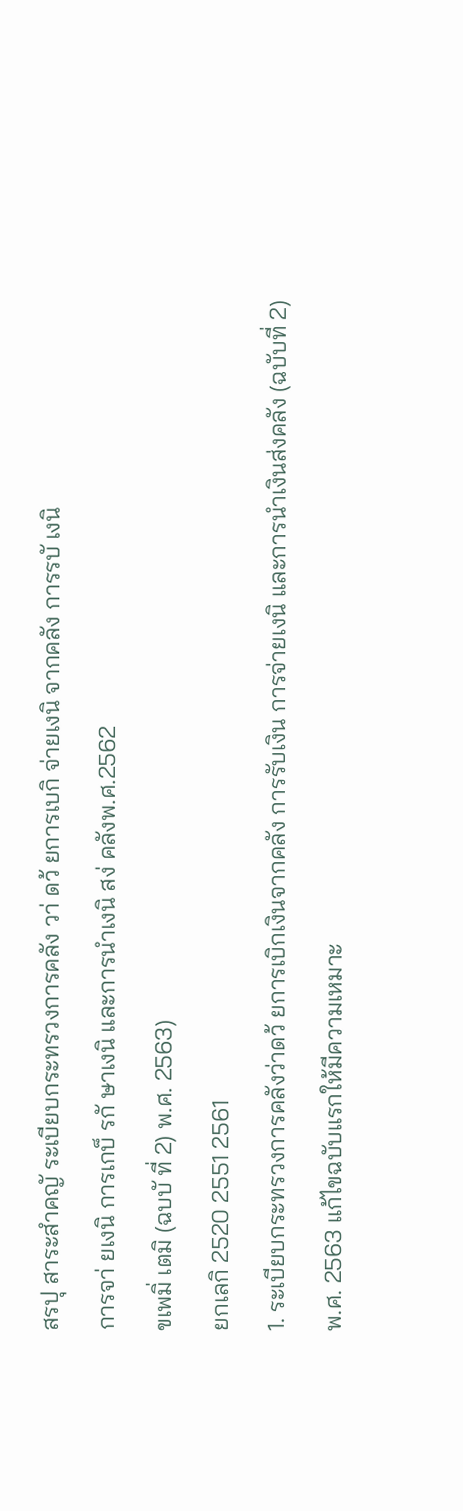สรปุ สาระสำคญั ระเบียบกระทรวงการคลัง วา่ ดว้ ยการเบกิ จ่ายเงนิ จากคลัง การรบั เงนิ
การจา่ ยเงนิ การเกบ็ รกั ษาเงนิ และการนำเงนิ สง่ คลังพ.ศ.2562
ขเพมิ่ เตมิ (ฉบบั ที่ 2) พ.ศ. 2563)
ยกเลกิ 2520 2551 2561
1. ระเบียบกระทรวงการคลังว่าดว้ ยการเบิกเงินจากคลัง การรับเงิน การจ่ายเงนิ และการนำเงินส่งคลัง (ฉบับที่ 2)
พ.ศ. 2563 แก้ไขฉบับแรกให้มีความเหมาะ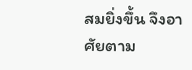สมยิ่งขึ้น จึงอาศัยตาม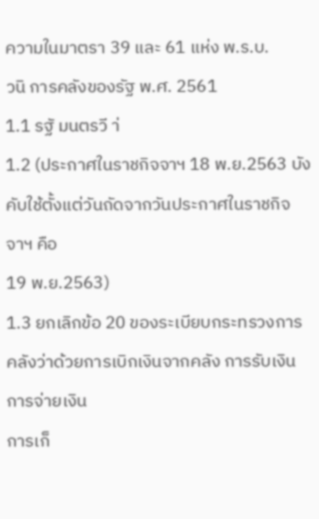ความในมาตรา 39 และ 61 แห่ง พ.ร.บ.
วนิ การคลังของรัฐ พ.ศ. 2561
1.1 รฐั มนตรวี า่
1.2 (ประกาศในราชกิจจาฯ 18 พ.ย.2563 บังคับใช้ตั้งแต่วันถัดจากวันประกาศในราชกิจจาฯ คือ
19 พ.ย.2563)
1.3 ยกเลิกข้อ 20 ของระเบียบกระทรวงการคลังว่าด้วยการเบิกเงินจากคลัง การรับเงิน การจ่ายเงิน
การเก็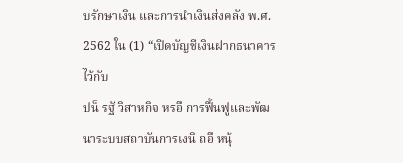บรักษาเงิน และการนำเงินส่งคลัง พ.ศ. 2562 ใน (1) “เปิดบัญชีเงินฝากธนาคารไว้กับ
ปน็ รฐั วิสาหกิจ หรอื การฟื้นฟูและพัฒนาระบบสถาบันการเงนิ ถอื หนุ้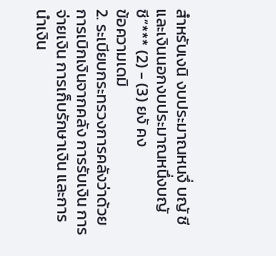สำหรับเงนิ งบประมาณหนงึ่ บญั ชี และเงินนอกงบประมาณหนึ่งบญั ชี”*** (2) - (3) ยงั คง
ข้อความเดมิ
2. ระเบียบกระทรวงการคลังว่าด้วยการเบิกเงินจากคลัง การรับเงิน การจ่ายเงิน การเก็บรักษาเงิน และการ
นำเงิน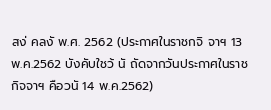สง่ คลงั พ.ศ. 2562 (ประกาศในราชกจิ จาฯ 13 พ.ค.2562 บังคับใชว้ นั ถัดจากวันประกาศในราช
กิจจาฯ คือวนั 14 พ.ค.2562)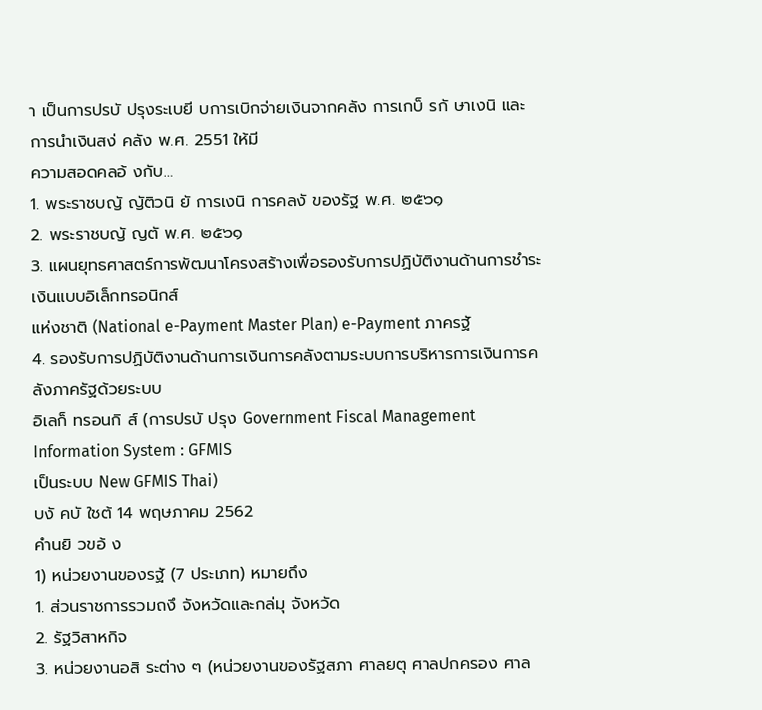า เป็นการปรบั ปรุงระเบยี บการเบิกจ่ายเงินจากคลัง การเกบ็ รกั ษาเงนิ และการนำเงินสง่ คลัง พ.ศ. 2551 ให้มี
ความสอดคลอ้ งกับ…
1. พระราชบญั ญัติวนิ ยั การเงนิ การคลงั ของรัฐ พ.ศ. ๒๕๖๑
2. พระราชบญั ญตั พ.ศ. ๒๕๖๑
3. แผนยุทธศาสตร์การพัฒนาโครงสร้างเพื่อรองรับการปฏิบัติงานด้านการชำระเงินแบบอิเล็กทรอนิกส์
แห่งชาติ (National e-Payment Master Plan) e-Payment ภาครฐั
4. รองรับการปฏิบัติงานด้านการเงินการคลังตามระบบการบริหารการเงินการคลังภาครัฐด้วยระบบ
อิเลก็ ทรอนกิ ส์ (การปรบั ปรุง Government Fiscal Management Information System : GFMIS
เป็นระบบ New GFMIS Thai)
บงั คบั ใชต้ 14 พฤษภาคม 2562
คำนยิ วขอ้ ง
1) หน่วยงานของรฐั (7 ประเภท) หมายถึง
1. ส่วนราชการรวมถงึ จังหวัดและกล่มุ จังหวัด
2. รัฐวิสาหกิจ
3. หน่วยงานอสิ ระต่าง ๆ (หน่วยงานของรัฐสภา ศาลยตุ ศาลปกครอง ศาล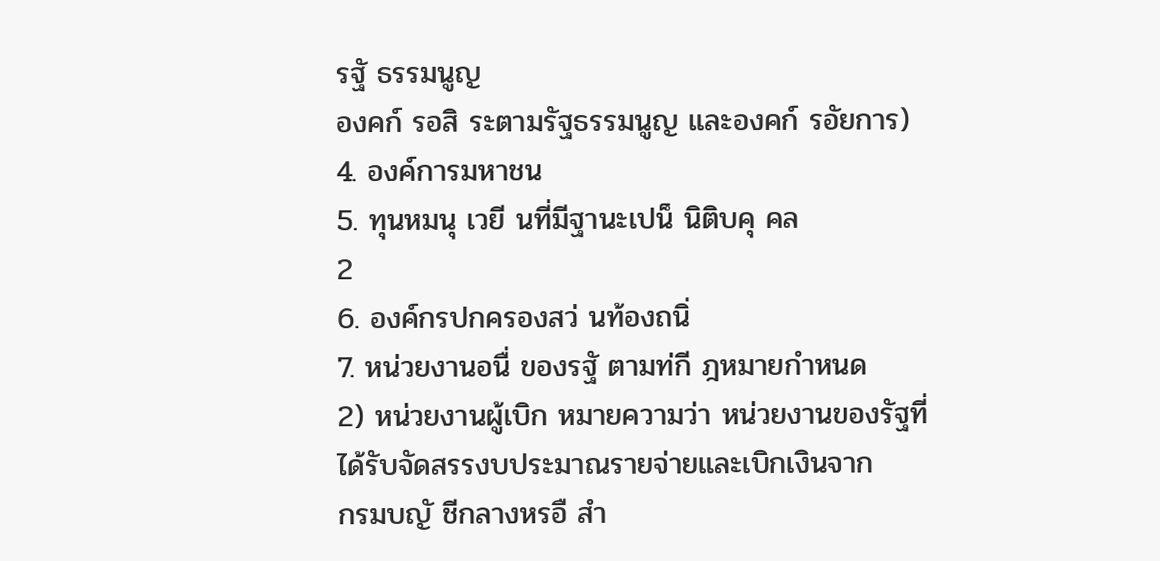รฐั ธรรมนูญ
องคก์ รอสิ ระตามรัฐธรรมนูญ และองคก์ รอัยการ)
4. องค์การมหาชน
5. ทุนหมนุ เวยี นที่มีฐานะเปน็ นิติบคุ คล
2
6. องค์กรปกครองสว่ นท้องถนิ่
7. หน่วยงานอนื่ ของรฐั ตามท่กี ฎหมายกำหนด
2) หน่วยงานผู้เบิก หมายความว่า หน่วยงานของรัฐที่ได้รับจัดสรรงบประมาณรายจ่ายและเบิกเงินจาก
กรมบญั ชีกลางหรอื สำ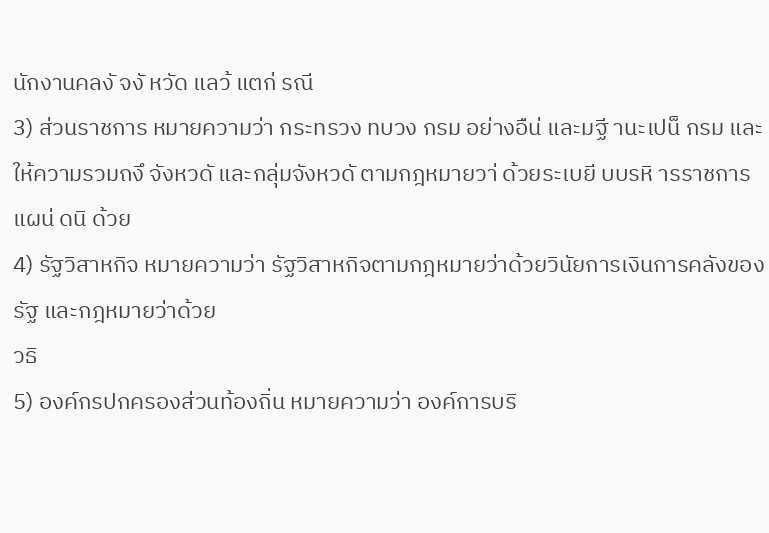นักงานคลงั จงั หวัด แลว้ แตก่ รณี
3) ส่วนราชการ หมายความว่า กระทรวง ทบวง กรม อย่างอืน่ และมฐี านะเปน็ กรม และ
ให้ความรวมถงึ จังหวดั และกลุ่มจังหวดั ตามกฎหมายวา่ ด้วยระเบยี บบรหิ ารราชการแผน่ ดนิ ด้วย
4) รัฐวิสาหกิจ หมายความว่า รัฐวิสาหกิจตามกฎหมายว่าด้วยวินัยการเงินการคลังของรัฐ และกฎหมายว่าด้วย
วธิ
5) องค์กรปกครองส่วนท้องถิ่น หมายความว่า องค์การบริ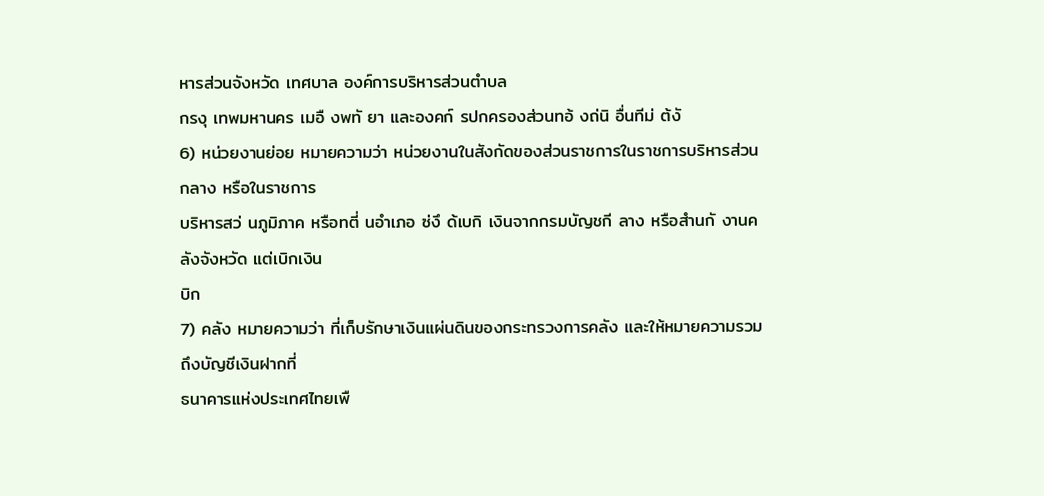หารส่วนจังหวัด เทศบาล องค์การบริหารส่วนตำบล
กรงุ เทพมหานคร เมอื งพทั ยา และองคก์ รปกครองส่วนทอ้ งถ่นิ อื่นทีม่ ต้งั
6) หน่วยงานย่อย หมายความว่า หน่วยงานในสังกัดของส่วนราชการในราชการบริหารส่วนกลาง หรือในราชการ
บริหารสว่ นภูมิภาค หรือทตี่ นอำเภอ ซ่งึ ด้เบกิ เงินจากกรมบัญชกี ลาง หรือสำนกั งานคลังจังหวัด แต่เบิกเงิน
บิก
7) คลัง หมายความว่า ที่เก็บรักษาเงินแผ่นดินของกระทรวงการคลัง และให้หมายความรวมถึงบัญชีเงินฝากที่
ธนาคารแห่งประเทศไทยเพื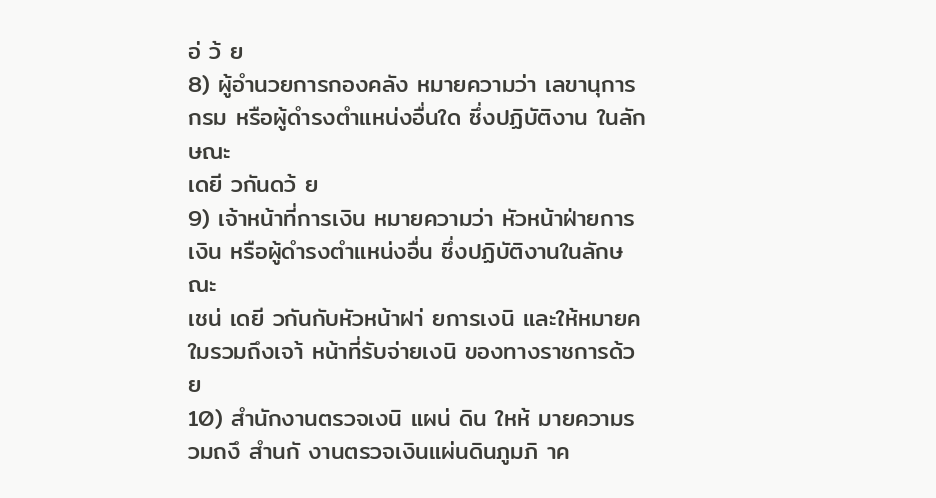อ่ ว้ ย
8) ผู้อำนวยการกองคลัง หมายความว่า เลขานุการกรม หรือผู้ดำรงตำแหน่งอื่นใด ซึ่งปฏิบัติงาน ในลักษณะ
เดยี วกันดว้ ย
9) เจ้าหน้าที่การเงิน หมายความว่า หัวหน้าฝ่ายการเงิน หรือผู้ดำรงตำแหน่งอื่น ซึ่งปฏิบัติงานในลักษณะ
เชน่ เดยี วกันกับหัวหน้าฝา่ ยการเงนิ และให้หมายคใมรวมถึงเจา้ หน้าที่รับจ่ายเงนิ ของทางราชการด้วย
10) สำนักงานตรวจเงนิ แผน่ ดิน ใหห้ มายความรวมถงึ สำนกั งานตรวจเงินแผ่นดินภูมภิ าค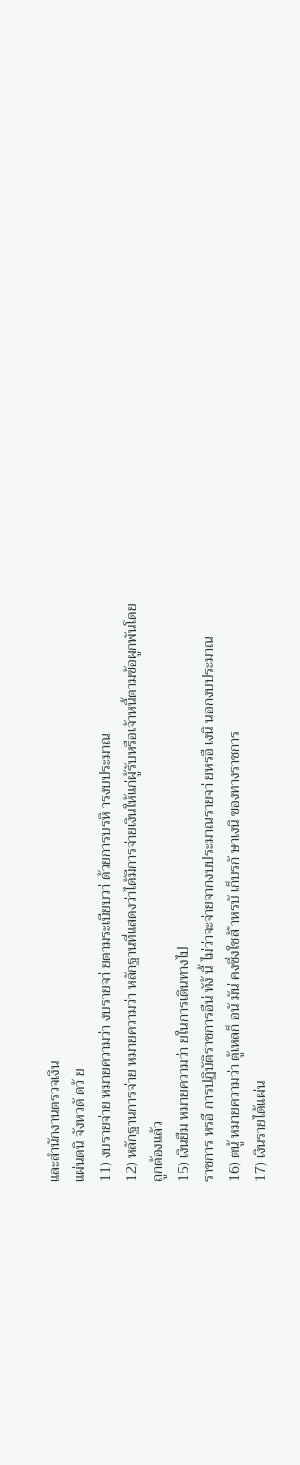และสำนักงานตรวจเงิน
แผ่นดนิ จังหวดั ดว้ ย
11) งบรายจ่าย หมายความว่า งบรายจา่ ยตามระเบียบวา่ ด้วยการบรหิ ารงบประมาณ
12) หลักฐานการจ่าย หมายความว่า หลักฐานที่แสดงว่าได้มีการจ่ายเงินให้แก่ผู้รับหรือเจ้าหนี้ตามข้อผูกพันโดย
ถูกต้องแล้ว
15) เงินยืม หมายความว่า ยในการเดินทางไป
ราชการ หรอื การปฏิบัติราชการอืน่ ทัง้ นี้ ไม่ว่าจะจ่ายจากงบประมาณรายจา่ ยหรอื เงนิ นอกงบประมาณ
16) ตนู้ หมายความว่า ตู้เหลก็ อนั มัน่ คงซึ่งใชส้ ำหรบั เก็บรกั ษาเงนิ ของทางราชการ
17) เงินรายได้แผ่น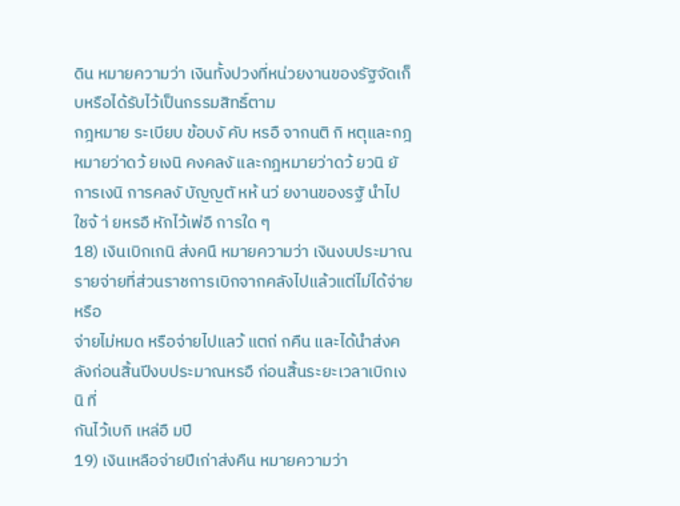ดิน หมายความว่า เงินทั้งปวงที่หน่วยงานของรัฐจัดเก็บหรือได้รับไว้เป็นกรรมสิทธิ์ตาม
กฎหมาย ระเบียบ ข้อบงั คับ หรอื จากนติ กิ หตุและกฎหมายว่าดว้ ยเงนิ คงคลงั และกฎหมายว่าดว้ ยวนิ ยั
การเงนิ การคลงั บัญญตั หห้ นว่ ยงานของรฐั นำไปใชจ้ า่ ยหรอื หักไว้เพ่อื การใด ๆ
18) เงินเบิกเกนิ ส่งคนื หมายความว่า เงินงบประมาณรายจ่ายที่ส่วนราชการเบิกจากคลังไปแล้วแต่ไม่ได้จ่ายหรือ
จ่ายไม่หมด หรือจ่ายไปแลว้ แตถ่ กคืน และได้นำส่งคลังก่อนสิ้นปีงบประมาณหรอื ก่อนสิ้นระยะเวลาเบิกเงนิ ที่
กันไว้เบกิ เหล่อื มปี
19) เงินเหลือจ่ายปีเก่าส่งคืน หมายความว่า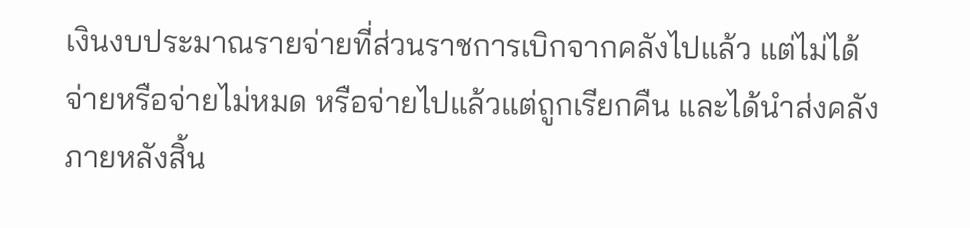เงินงบประมาณรายจ่ายที่ส่วนราชการเบิกจากคลังไปแล้ว แต่ไม่ได้
จ่ายหรือจ่ายไม่หมด หรือจ่ายไปแล้วแต่ถูกเรียกคืน และได้นำส่งคลังภายหลังสิ้น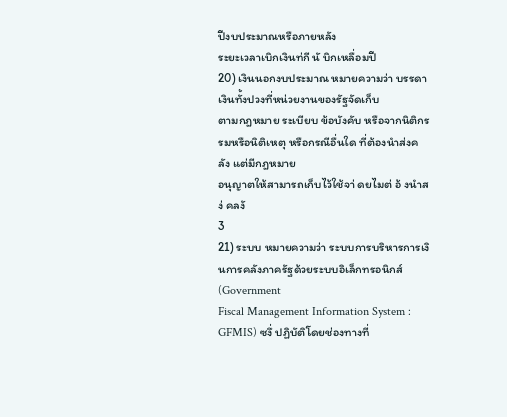ปีงบประมาณหรือภายหลัง
ระยะเวลาเบิกเงินท่กี นั บิกเหลื่อมปี
20) เงินนอกงบประมาณ หมายความว่า บรรดาเงินทั้งปวงที่หน่วยงานของรัฐจัดเก็บ
ตามกฎหมาย ระเบียบ ข้อบังคับ หรือจากนิติกรรมหรือนิติเหตุ หรือกรณีอื่นใด ที่ต้องนำส่งคลัง แต่มีกฎหมาย
อนุญาตให้สามารถเก็บไว้ใช้จา่ ดยไมต่ อ้ งนำสง่ คลงั
3
21) ระบบ หมายความว่า ระบบการบริหารการเงินการคลังภาครัฐด้วยระบบอิเล็กทรอนิกส์ (Government
Fiscal Management Information System : GFMIS) ซงึ่ ปฏิบัติโดยช่องทางที่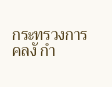กระทรวงการคลงั กำ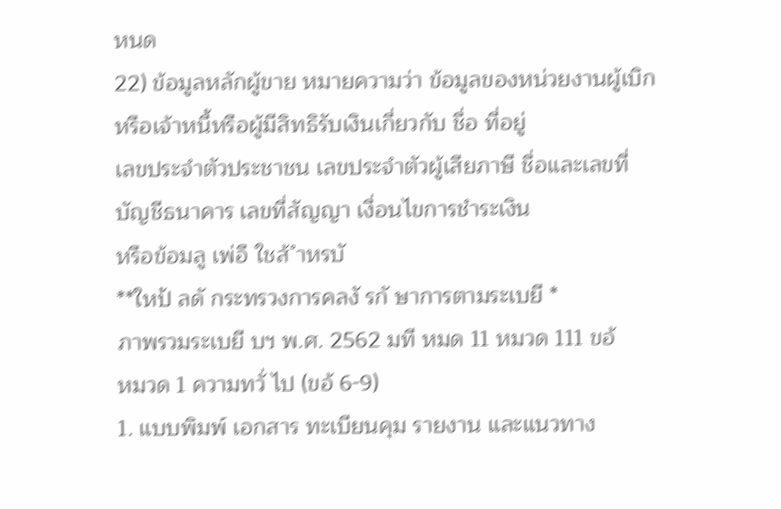หนด
22) ข้อมูลหลักผู้ขาย หมายความว่า ข้อมูลของหน่วยงานผู้เบิกหรือเจ้าหนี้หรือผู้มีสิทธิรับเงินเกี่ยวกับ ชื่อ ที่อยู่
เลขประจำตัวประชาชน เลขประจำตัวผู้เสียภาษี ชื่อและเลขที่บัญชีธนาคาร เลขที่สัญญา เงื่อนไขการชำระเงิน
หรือข้อมลู เพ่อื ใชส้ ำหรบั
**ใหป้ ลดั กระทรวงการคลงั รกั ษาการตามระเบยี *
ภาพรวมระเบยี บฯ พ.ศ. 2562 มที หมด 11 หมวด 111 ขอ้
หมวด 1 ความทวั่ ไป (ขอ้ 6-9)
1. แบบพิมพ์ เอกสาร ทะเบียนคุม รายงาน และแนวทาง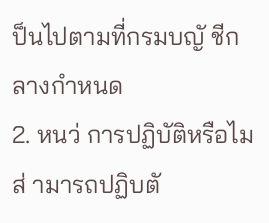ป็นไปตามที่กรมบญั ชีกลางกำหนด
2. หนว่ การปฏิบัติหรือไมส่ ามารถปฏิบตั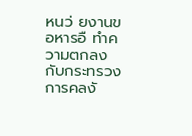หนว่ ยงานขอหารอื ทำความตกลงกับกระทรวงการคลงั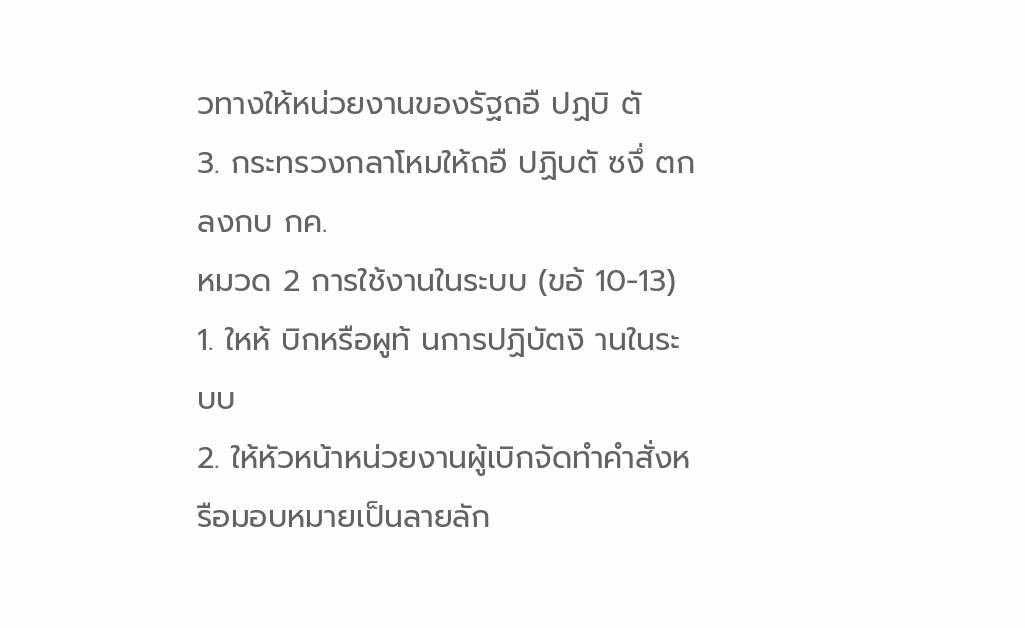วทางให้หน่วยงานของรัฐถอื ปฏบิ ตั
3. กระทรวงกลาโหมให้ถอื ปฏิบตั ซงึ่ ตกลงกบ กค.
หมวด 2 การใช้งานในระบบ (ขอ้ 10-13)
1. ใหห้ บิกหรือผูท้ นการปฏิบัตงิ านในระบบ
2. ให้หัวหน้าหน่วยงานผู้เบิกจัดทำคำสั่งหรือมอบหมายเป็นลายลัก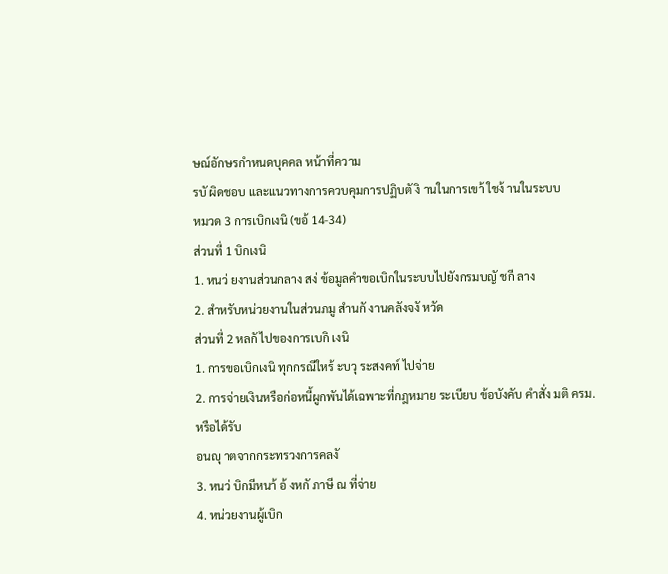ษณ์อักษรกำหนดบุคคล หน้าที่ความ
รบั ผิดชอบ และแนวทางการควบคุมการปฏิบตั งิ านในการเขา้ ใชง้ านในระบบ
หมวด 3 การเบิกเงนิ (ขอ้ 14-34)
ส่วนที่ 1 บิกเงนิ
1. หนว่ ยงานส่วนกลาง สง่ ข้อมูลคำขอเบิกในระบบไปยังกรมบญั ชกี ลาง
2. สำหรับหน่วยงานในส่วนภมู สำนกั งานคลังจงั หวัด
ส่วนที่ 2 หลกั ไปของการเบกิ เงนิ
1. การขอเบิกเงนิ ทุกกรณีใหร้ ะบวุ ระสงคท์ ไปจ่าย
2. การจ่ายเงินหรือก่อหนี้ผูกพันได้เฉพาะที่กฎหมาย ระเบียบ ข้อบังคับ คำสั่ง มติ ครม. หรือได้รับ
อนญุ าตจากกระทรวงการคลงั
3. หนว่ บิกมีหนา้ อ้ งหกั ภาษี ณ ที่จ่าย
4. หน่วยงานผู้เบิก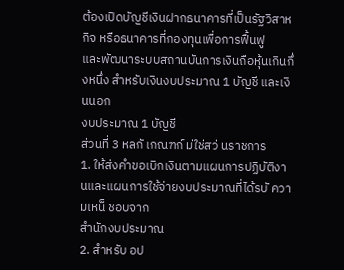ต้องเปิดบัญชีเงินฝากธนาคารที่เป็นรัฐวิสาหกิจ หรือธนาคารที่กองทุนเพื่อการฟื้นฟู
และพัฒนาระบบสถานบันการเงินถือหุ้นเกินกึ่งหนึ่ง สำหรับเงินงบประมาณ 1 บัญชี และเงินนอก
งบประมาณ 1 บัญชี
ส่วนที่ 3 หลกั เกณฑก์ ม่ใช่สว่ นราชการ
1. ให้ส่งคำขอเบิกเงินตามแผนการปฏิบัติงานและแผนการใช้จ่ายงบประมาณที่ได้รบั ความเหน็ ชอบจาก
สำนักงบประมาณ
2. สำหรับ อป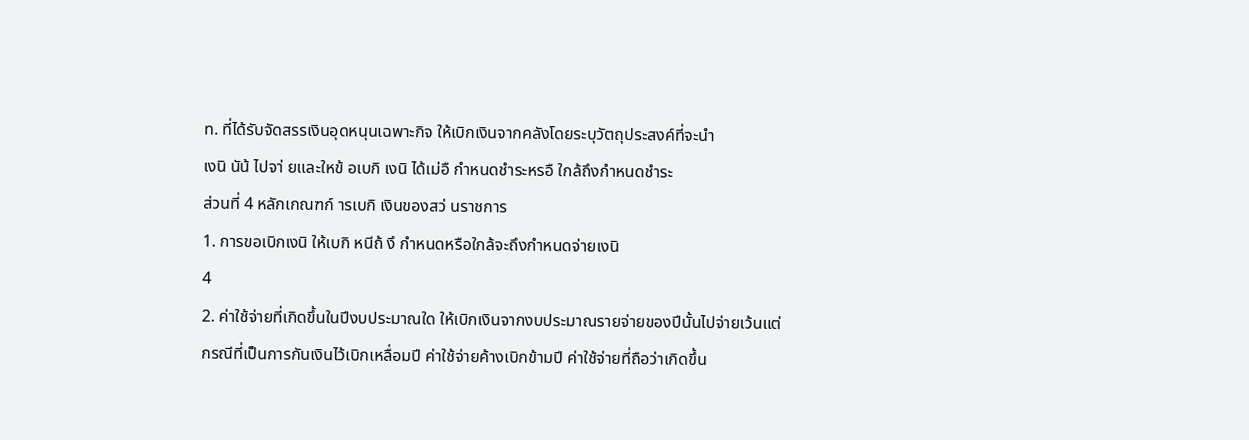ท. ที่ได้รับจัดสรรเงินอุดหนุนเฉพาะกิจ ให้เบิกเงินจากคลังโดยระบุวัตถุประสงค์ที่จะนำ
เงนิ นัน้ ไปจา่ ยและใหข้ อเบกิ เงนิ ได้เม่อื กำหนดชำระหรอื ใกล้ถึงกำหนดชำระ
ส่วนที่ 4 หลักเกณฑก์ ารเบกิ เงินของสว่ นราชการ
1. การขอเบิกเงนิ ให้เบกิ หนีถ้ งึ กำหนดหรือใกล้จะถึงกำหนดจ่ายเงนิ
4
2. ค่าใช้จ่ายที่เกิดขึ้นในปีงบประมาณใด ให้เบิกเงินจากงบประมาณรายจ่ายของปีนั้นไปจ่ายเว้นแต่
กรณีที่เป็นการกันเงินไว้เบิกเหลื่อมปี ค่าใช้จ่ายค้างเบิกข้ามปี ค่าใช้จ่ายที่ถือว่าเกิดขึ้น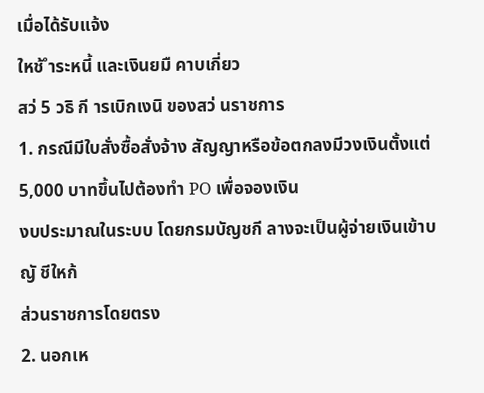เมื่อได้รับแจ้ง
ใหช้ ำระหนี้ และเงินยมื คาบเกี่ยว
สว่ 5 วธิ กี ารเบิกเงนิ ของสว่ นราชการ
1. กรณีมีใบสั่งซื้อสั่งจ้าง สัญญาหรือข้อตกลงมีวงเงินตั้งแต่ 5,000 บาทขึ้นไปต้องทำ PO เพื่อจองเงิน
งบประมาณในระบบ โดยกรมบัญชกี ลางจะเป็นผู้จ่ายเงินเข้าบญั ชีใหก้
ส่วนราชการโดยตรง
2. นอกเห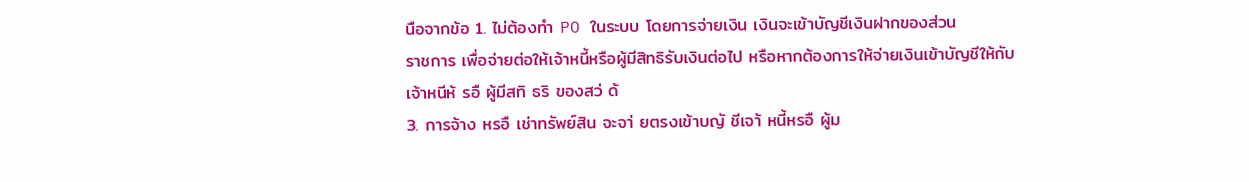นือจากข้อ 1. ไม่ต้องทำ PO ในระบบ โดยการจ่ายเงิน เงินจะเข้าบัญชีเงินฝากของส่วน
ราชการ เพื่อจ่ายต่อให้เจ้าหนี้หรือผู้มีสิทธิรับเงินต่อไป หรือหากต้องการให้จ่ายเงินเข้าบัญชีให้กับ
เจ้าหนีห้ รอื ผู้มีสทิ ธริ ของสว่ ด้
3. การจ้าง หรอื เช่าทรัพย์สิน จะจา่ ยตรงเข้าบญั ชีเจา้ หนี้หรอื ผู้ม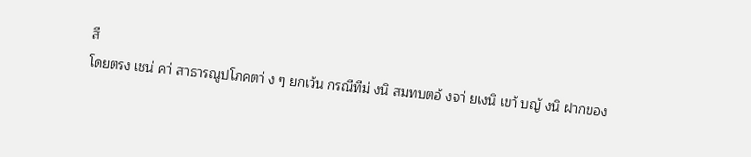สี
โดยตรง เชน่ คา่ สาธารณูปโภคตา่ ง ๆ ยกเว้น กรณีทีม่ งนิ สมทบตอ้ งจา่ ยเงนิ เขา้ บญั งนิ ฝากของ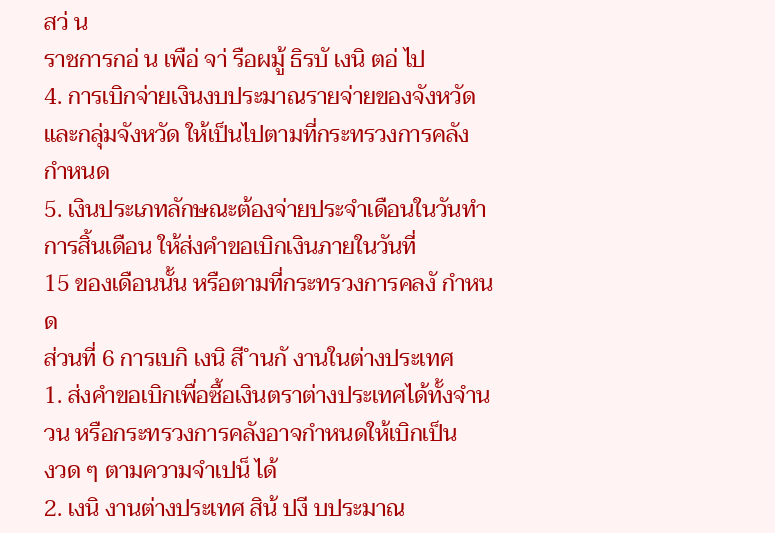สว่ น
ราชการกอ่ น เพือ่ จา่ รือผมู้ ธิรบั เงนิ ตอ่ ไป
4. การเบิกจ่ายเงินงบประมาณรายจ่ายของจังหวัดและกลุ่มจังหวัด ให้เป็นไปตามที่กระทรวงการคลัง
กำหนด
5. เงินประเภทลักษณะต้องจ่ายประจำเดือนในวันทำการสิ้นเดือน ให้ส่งคำขอเบิกเงินภายในวันที่
15 ของเดือนนั้น หรือตามที่กระทรวงการคลงั กำหนด
ส่วนที่ 6 การเบกิ เงนิ สี ำนกั งานในต่างประเทศ
1. ส่งคำขอเบิกเพื่อซื้อเงินตราต่างประเทศได้ทั้งจำนวน หรือกระทรวงการคลังอาจกำหนดให้เบิกเป็น
งวด ๆ ตามความจำเปน็ ได้
2. เงนิ งานต่างประเทศ สิน้ ปงี บประมาณ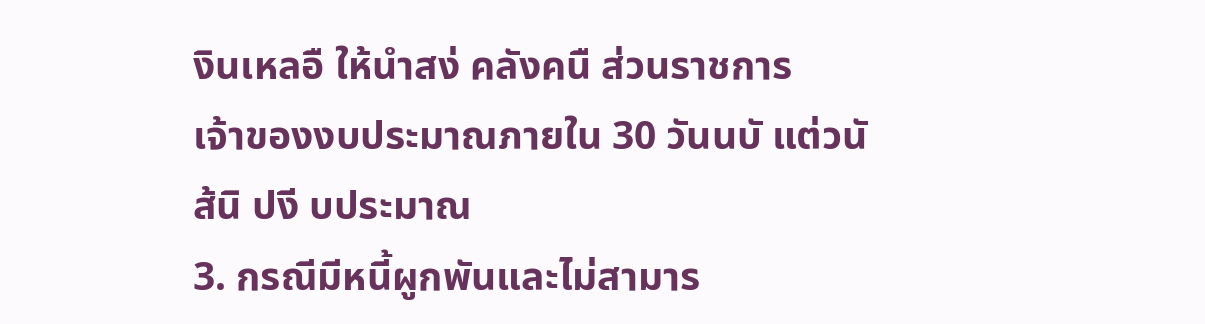งินเหลอื ให้นำสง่ คลังคนื ส่วนราชการ
เจ้าของงบประมาณภายใน 30 วันนบั แต่วนั ส้นิ ปงี บประมาณ
3. กรณีมีหนี้ผูกพันและไม่สามาร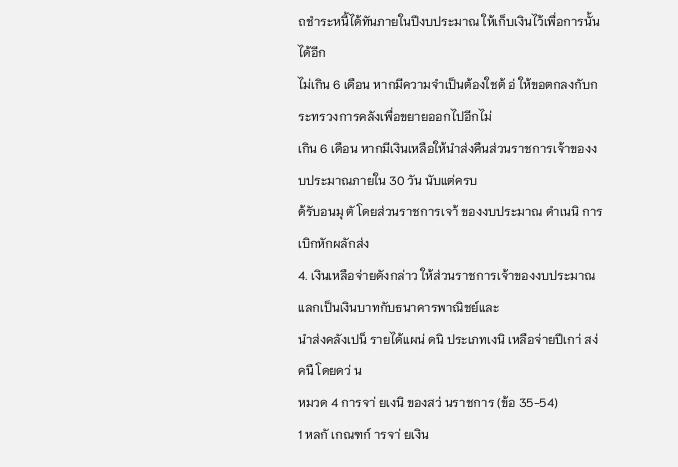ถชำระหนี้ได้ทันภายในปีงบประมาณ ให้เก็บเงินไว้เพื่อการนั้นได้อีก
ไม่เกิน 6 เดือน หากมีความจำเป็นต้องใชต้ อ่ ให้ขอตกลงกับกระทรวงการคลังเพื่อขยายออกไปอีกไม่
เกิน 6 เดือน หากมีเงินเหลือให้นำส่งคืนส่วนราชการเจ้าของงบประมาณภายใน 30 วัน นับแต่ครบ
ด้รับอนมุ ตั โดยส่วนราชการเจา้ ของงบประมาณ ดำเนนิ การเบิกหักผลักส่ง
4. เงินเหลือจ่ายดังกล่าว ให้ส่วนราชการเจ้าของงบประมาณแลกเป็นเงินบาทกับธนาคารพาณิชย์และ
นำส่งคลังเปน็ รายได้แผน่ ดนิ ประเภทเงนิ เหลือจ่ายปีเกา่ สง่ คนื โดยดว่ น
หมวด 4 การจา่ ยเงนิ ของสว่ นราชการ (ข้อ 35-54)
1 หลกั เกณฑก์ ารจา่ ยเงิน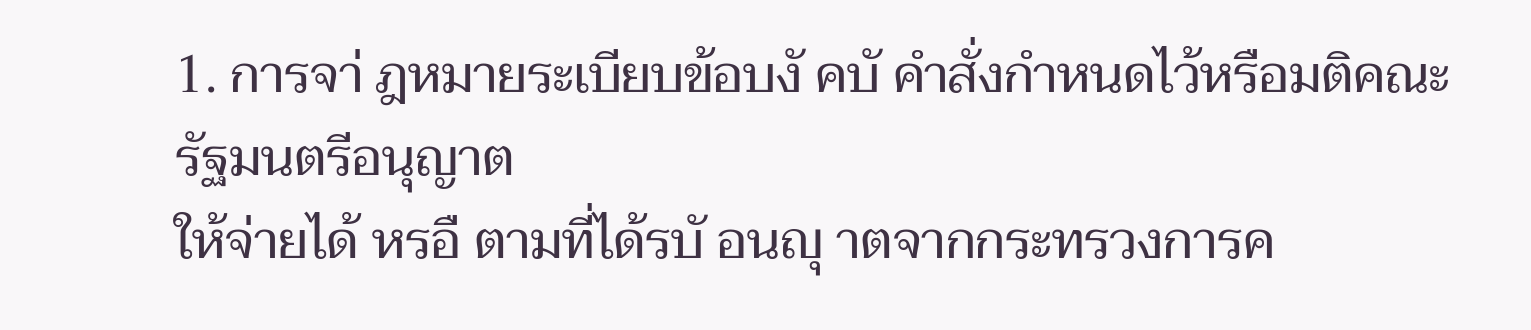1. การจา่ ฎหมายระเบียบข้อบงั คบั คำสั่งกำหนดไว้หรือมติคณะรัฐมนตรีอนุญาต
ให้จ่ายได้ หรอื ตามที่ได้รบั อนญุ าตจากกระทรวงการค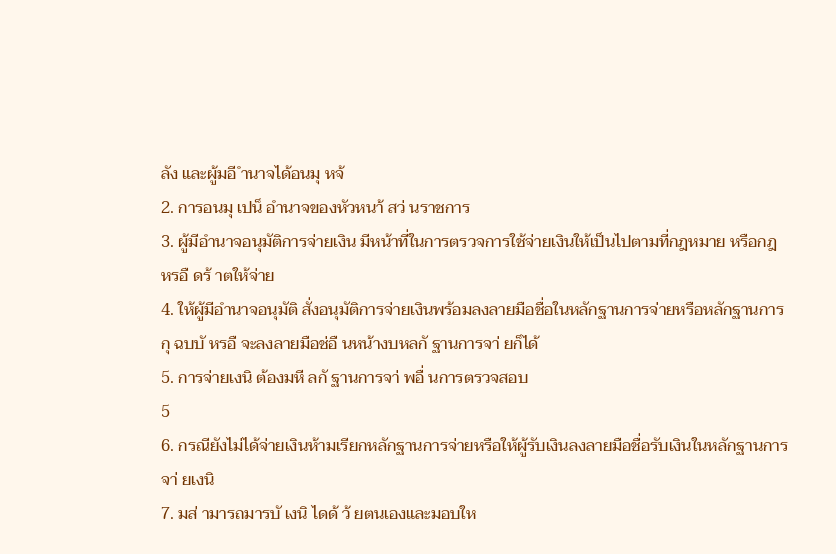ลัง และผู้มอี ำนาจได้อนมุ หจ้
2. การอนมุ เปน็ อำนาจของหัวหนา้ สว่ นราชการ
3. ผู้มีอำนาจอนุมัติการจ่ายเงิน มีหน้าที่ในการตรวจการใช้จ่ายเงินให้เป็นไปตามที่กฎหมาย หรือกฎ
หรอื ดร้ าตให้จ่าย
4. ให้ผู้มีอำนาจอนุมัติ สั่งอนุมัติการจ่ายเงินพร้อมลงลายมือชื่อในหลักฐานการจ่ายหรือหลักฐานการ
กุ ฉบบั หรอื จะลงลายมือช่อื นหน้างบหลกั ฐานการจา่ ยก็ได้
5. การจ่ายเงนิ ต้องมหี ลกั ฐานการจา่ พอื่ นการตรวจสอบ
5
6. กรณียังไม่ได้จ่ายเงินห้ามเรียกหลักฐานการจ่ายหรือให้ผู้รับเงินลงลายมือชื่อรับเงินในหลักฐานการ
จา่ ยเงนิ
7. มส่ ามารถมารบั เงนิ ไดด้ ว้ ยตนเองและมอบให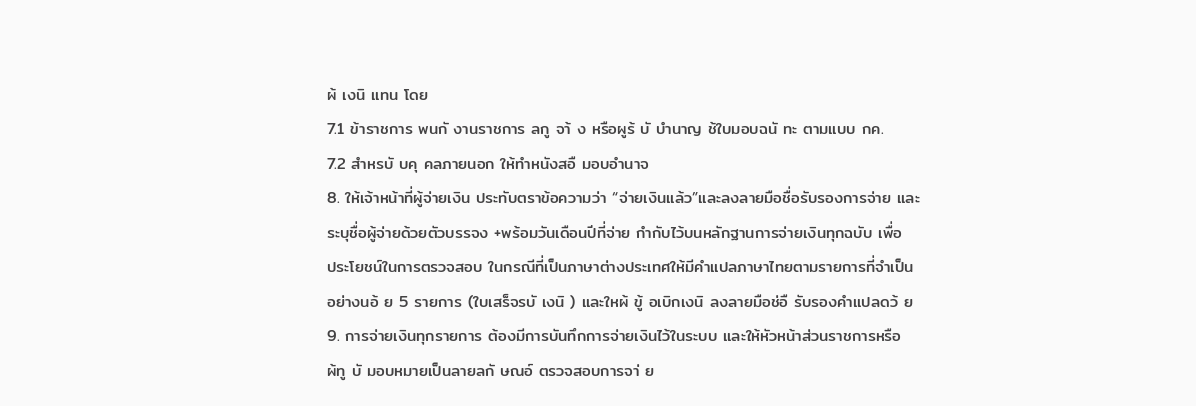ผ้ เงนิ แทน โดย
7.1 ข้าราชการ พนกั งานราชการ ลกู จา้ ง หรือผูร้ บั บำนาญ ช้ใบมอบฉนั ทะ ตามแบบ กค.
7.2 สำหรบั บคุ คลภายนอก ให้ทำหนังสอื มอบอำนาจ
8. ให้เจ้าหน้าที่ผู้จ่ายเงิน ประทับตราข้อความว่า “จ่ายเงินแล้ว”และลงลายมือชื่อรับรองการจ่าย และ
ระบุชื่อผู้จ่ายด้วยตัวบรรจง +พร้อมวันเดือนปีที่จ่าย กำกับไว้บนหลักฐานการจ่ายเงินทุกฉบับ เพื่อ
ประโยชน์ในการตรวจสอบ ในกรณีที่เป็นภาษาต่างประเทศให้มีคำแปลภาษาไทยตามรายการที่จำเป็น
อย่างนอ้ ย 5 รายการ (ใบเสร็จรบั เงนิ ) และใหผ้ ขู้ อเบิกเงนิ ลงลายมือช่อื รับรองคำแปลดว้ ย
9. การจ่ายเงินทุกรายการ ต้องมีการบันทึกการจ่ายเงินไว้ในระบบ และให้หัวหน้าส่วนราชการหรือ
ผ้ทู บั มอบหมายเป็นลายลกั ษณอ์ ตรวจสอบการจา่ ย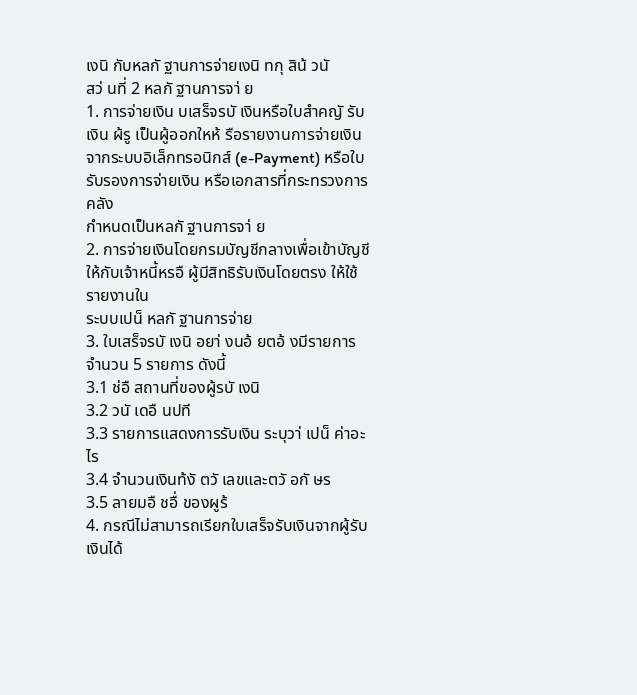เงนิ กับหลกั ฐานการจ่ายเงนิ ทกุ สิน้ วนั
สว่ นที่ 2 หลกั ฐานการจา่ ย
1. การจ่ายเงิน บเสร็จรบั เงินหรือใบสำคญั รับเงิน ผ้รู เป็นผู้ออกใหห้ รือรายงานการจ่ายเงิน
จากระบบอิเล็กทรอนิกส์ (e-Payment) หรือใบรับรองการจ่ายเงิน หรือเอกสารที่กระทรวงการคลัง
กำหนดเป็นหลกั ฐานการจา่ ย
2. การจ่ายเงินโดยกรมบัญชีกลางเพื่อเข้าบัญชีให้กับเจ้าหนี้หรอื ผู้มีสิทธิรับเงินโดยตรง ให้ใช้รายงานใน
ระบบเปน็ หลกั ฐานการจ่าย
3. ใบเสร็จรบั เงนิ อยา่ งนอ้ ยตอ้ งมีรายการ จำนวน 5 รายการ ดังนี้
3.1 ช่อื สถานที่ของผู้รบั เงนิ
3.2 วนั เดอื นปที
3.3 รายการแสดงการรับเงิน ระบุวา่ เปน็ ค่าอะไร
3.4 จำนวนเงินท้งั ตวั เลขและตวั อกั ษร
3.5 ลายมอื ชอื่ ของผูร้
4. กรณีไม่สามารถเรียกใบเสร็จรับเงินจากผู้รับเงินได้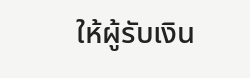ให้ผู้รับเงิน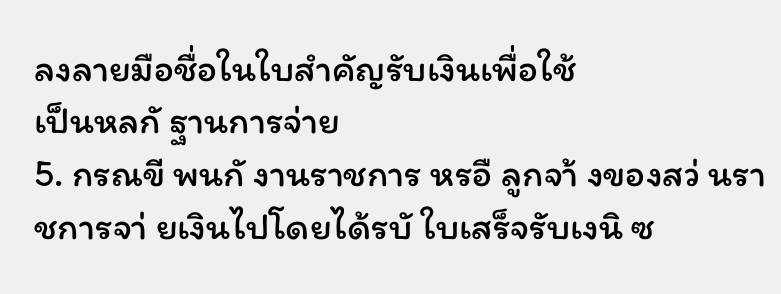ลงลายมือชื่อในใบสำคัญรับเงินเพื่อใช้
เป็นหลกั ฐานการจ่าย
5. กรณขี พนกั งานราชการ หรอื ลูกจา้ งของสว่ นราชการจา่ ยเงินไปโดยได้รบั ใบเสร็จรับเงนิ ซ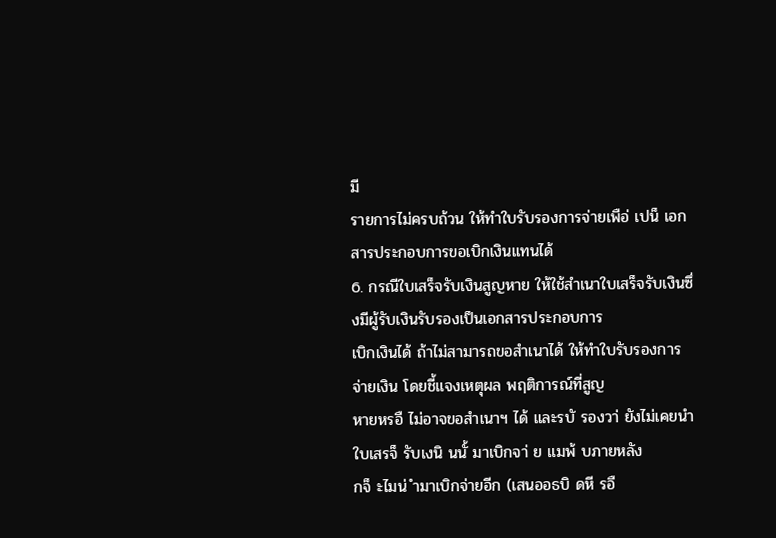มี
รายการไม่ครบถ้วน ให้ทำใบรับรองการจ่ายเพือ่ เปน็ เอกสารประกอบการขอเบิกเงินแทนได้
6. กรณีใบเสร็จรับเงินสูญหาย ให้ใช้สำเนาใบเสร็จรับเงินซึ่งมีผู้รับเงินรับรองเป็นเอกสารประกอบการ
เบิกเงินได้ ถ้าไม่สามารถขอสำเนาได้ ให้ทำใบรับรองการจ่ายเงิน โดยชี้แจงเหตุผล พฤติการณ์ที่สูญ
หายหรอื ไม่อาจขอสำเนาฯ ได้ และรบั รองวา่ ยังไม่เคยนำใบเสรจ็ รับเงนิ นนั้ มาเบิกจา่ ย แมพ้ บภายหลัง
กจ็ ะไมน่ ำมาเบิกจ่ายอีก (เสนออธบิ ดหี รอื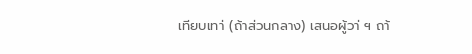เทียบเทา่ (ถ้าส่วนกลาง) เสนอผู้วา่ ฯ ถา้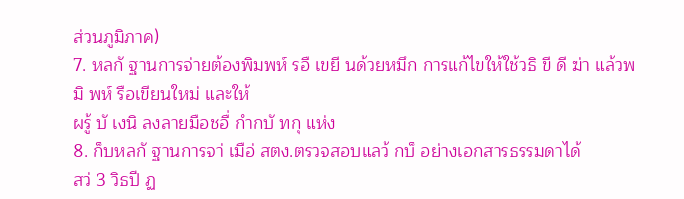ส่วนภูมิภาค)
7. หลกั ฐานการจ่ายต้องพิมพห์ รอื เขยี นด้วยหมึก การแก้ไขให้ใช้วธิ ขี ดี ฆ่า แล้วพมิ พห์ รือเขียนใหม่ และให้
ผรู้ บั เงนิ ลงลายมือชอื่ กำกบั ทกุ แห่ง
8. ก็บหลกั ฐานการจา่ เมือ่ สตง.ตรวจสอบแลว้ กบ็ อย่างเอกสารธรรมดาได้
สว่ 3 วิธปี ฏ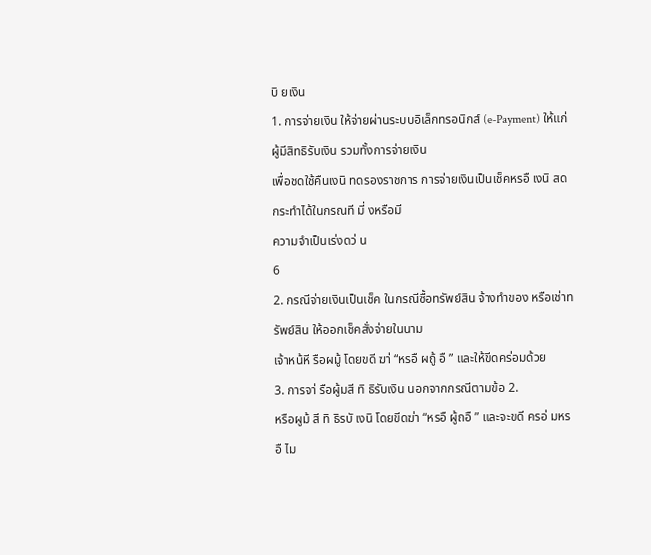บิ ยเงิน
1. การจ่ายเงิน ให้จ่ายผ่านระบบอิเล็กทรอนิกส์ (e-Payment) ให้แก่ผู้มีสิทธิรับเงิน รวมทั้งการจ่ายเงิน
เพื่อชดใช้คืนเงนิ ทดรองราชการ การจ่ายเงินเป็นเช็คหรอื เงนิ สด กระทำได้ในกรณที มี่ งหรือมี
ความจำเป็นเร่งดว่ น
6
2. กรณีจ่ายเงินเป็นเช็ค ในกรณีซื้อทรัพย์สิน จ้างทำของ หรือเช่าทรัพย์สิน ให้ออกเช็คสั่งจ่ายในนาม
เจ้าหน้หี รือผมู้ โดยขดี ฆา่ “หรอื ผถู้ อื ” และให้ขีดคร่อมด้วย
3. การจา่ รือผู้มสี ทิ ธิรับเงิน นอกจากกรณีตามข้อ 2.
หรือผูม้ สี ทิ ธิรบั เงนิ โดยขีดฆ่า “หรอื ผู้ถอื ” และจะขดี ครอ่ มหรอื ไม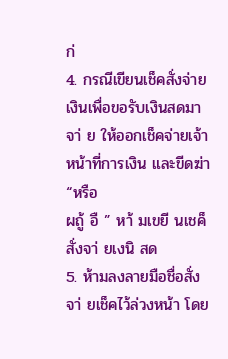ก่
4. กรณีเขียนเช็คสั่งจ่ายเงินเพื่อขอรับเงินสดมาจา่ ย ให้ออกเช็คจ่ายเจ้าหน้าที่การเงิน และขีดฆ่า “หรือ
ผถู้ อื ” หา้ มเขยี นเชค็ สั่งจา่ ยเงนิ สด
5. ห้ามลงลายมือชื่อสั่งจา่ ยเช็คไว้ล่วงหน้า โดย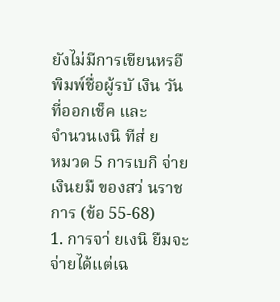ยังไม่มีการเขียนหรอื พิมพ์ชื่อผู้รบั เงิน วันที่ออกเช็ค และ
จำนวนเงนิ ทีส่ ย
หมวด 5 การเบกิ จ่ายเงินยมื ของสว่ นราชการ (ข้อ 55-68)
1. การจา่ ยเงนิ ยืมจะจ่ายได้แต่เฉ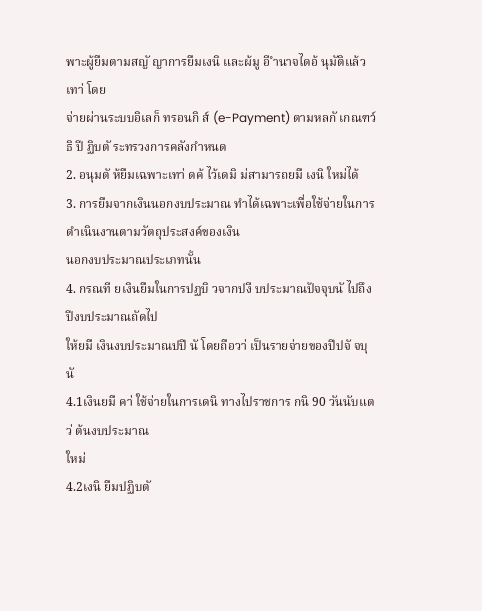พาะผู้ยืมตามสญั ญาการยืมเงนิ และผ้มู อี ำนาจไดอ้ นุมัติแล้วเทา่ โดย
จ่ายผ่านระบบอิเลก็ ทรอนกิ ส์ (e-Payment) ตามหลกั เกณฑว์ ธิ ปี ฏิบตั ระทรวงการคลังกำหนด
2. อนุมตั ห้ยืมเฉพาะเทา่ ดค้ ไว้เดมิ ม่สามารถยมื เงนิ ใหม่ได้
3. การยืมจากเงินนอกงบประมาณ ทำได้เฉพาะเพื่อใช้จ่ายในการดำเนินงานตามวัตถุประสงค์ของเงิน
นอกงบประมาณประเภทนั้น
4. กรณที ยเงินยืมในการปฏบิ วจากปงี บประมาณปัจจุบนั ไปถึงปีงบประมาณถัดไป
ให้ยมื เงินงบประมาณปปี นั โดยถือวา่ เป็นรายจ่ายของปีปจั จบุ นั
4.1เงินยมื คา่ ใช้จ่ายในการเดนิ ทางไปราชการ กนิ 90 วันนับแตว่ ต้นงบประมาณ
ใหม่
4.2เงนิ ยืมปฏิบตั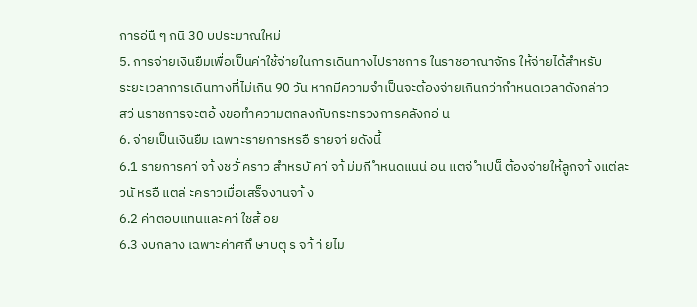การอ่นื ๆ กนิ 30 บประมาณใหม่
5. การจ่ายเงินยืมเพื่อเป็นค่าใช้จ่ายในการเดินทางไปราชการ ในราชอาณาจักร ให้จ่ายได้สำหรับ
ระยะเวลาการเดินทางที่ไม่เกิน 90 วัน หากมีความจำเป็นจะต้องจ่ายเกินกว่ากำหนดเวลาดังกล่าว
สว่ นราชการจะตอ้ งขอทำความตกลงกับกระทรวงการคลังกอ่ น
6. จ่ายเป็นเงินยืม เฉพาะรายการหรอื รายจา่ ยดังนี้
6.1 รายการคา่ จา้ งชวั่ คราว สำหรบั คา่ จา้ ม่มกี ำหนดแนน่ อน แตจ่ ำเปน็ ต้องจ่ายให้ลูกจา้ งแต่ละ
วนั หรอื แตล่ ะคราวเมื่อเสร็จงานจา้ ง
6.2 ค่าตอบแทนและคา่ ใชส้ อย
6.3 งบกลาง เฉพาะค่าศกึ ษาบตุ ร จา้ า่ ยไม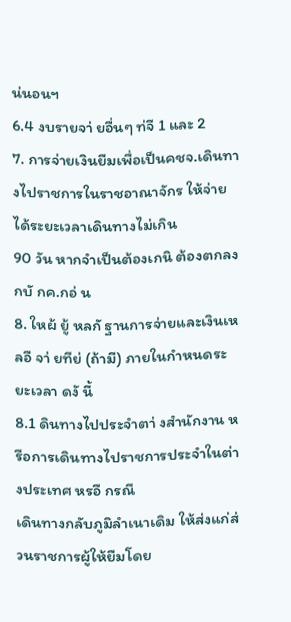น่นอนฯ
6.4 งบรายจา่ ยอื่นๆ ท่จี 1 และ 2
7. การจ่ายเงินยืมเพื่อเป็นคชจ.เดินทางไปราชการในราชอาณาจักร ให้จ่ายได้ระยะเวลาเดินทางไม่เกิน
90 วัน หากจำเป็นต้องเกนิ ต้องตกลงกบั กค.กอ่ น
8. ใหผ้ ยู้ หลกั ฐานการจ่ายและเงินเหลอื จา่ ยทีย่ (ถ้ามี) ภายในกำหนดระยะเวลา ดงั นี้
8.1 ดินทางไปประจำตา่ งสำนักงาน หรือการเดินทางไปราชการประจำในต่างประเทศ หรอื กรณี
เดินทางกลับภูมิลำเนาเดิม ให้ส่งแก่ส่วนราชการผู้ให้ยืมโดย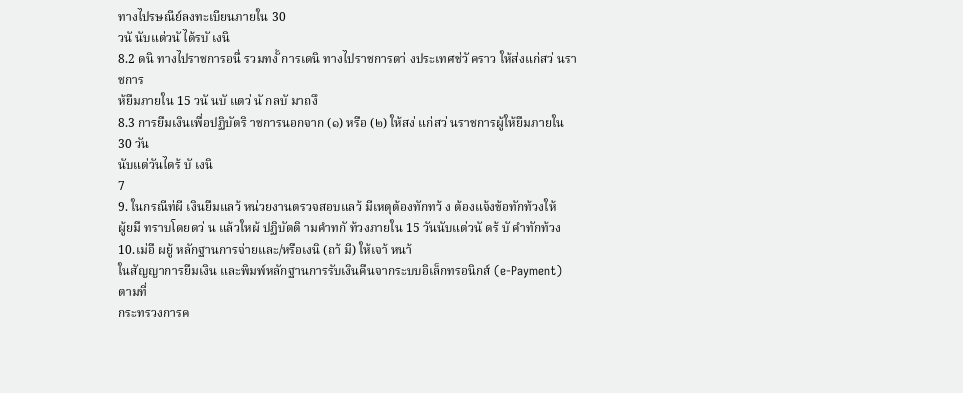ทางไปรษณีย์ลงทะเบียนภายใน 30
วนั นับแต่วนั ได้รบั เงนิ
8.2 ดนิ ทางไปราชการอนื่ รวมทงั้ การเดนิ ทางไปราชการตา่ งประเทศช่วั คราว ให้ส่งแก่สว่ นราชการ
ห้ยืมภายใน 15 วนั นบั แตว่ นั กลบั มาถงึ
8.3 การยืมเงินเพื่อปฏิบัตริ าชการนอกจาก (๑) หรือ (๒) ให้สง่ แก่สว่ นราชการผู้ให้ยืมภายใน 30 วัน
นับแต่วันไดร้ บั เงนิ
7
9. ในกรณีท่ผี เงินยืมแลว้ หน่วยงานตรวจสอบแลว้ มีเหตุต้องทักทว้ ง ต้องแจ้งข้อทักท้วงให้
ผู้ยมื ทราบโดยดว่ น แล้วใหผ้ ปฏิบัตติ ามคำทกั ท้วงภายใน 15 วันนับแต่วนั ดร้ บั คำทักท้วง
10.เม่อื ผยู้ หลักฐานการจ่ายและ/หรือเงนิ (ถา้ มี) ให้เจา้ หนา้
ในสัญญาการยืมเงิน และพิมพ์หลักฐานการรับเงินคืนจากระบบอิเล็กทรอนิกส์ (e-Payment) ตามที่
กระทรวงการค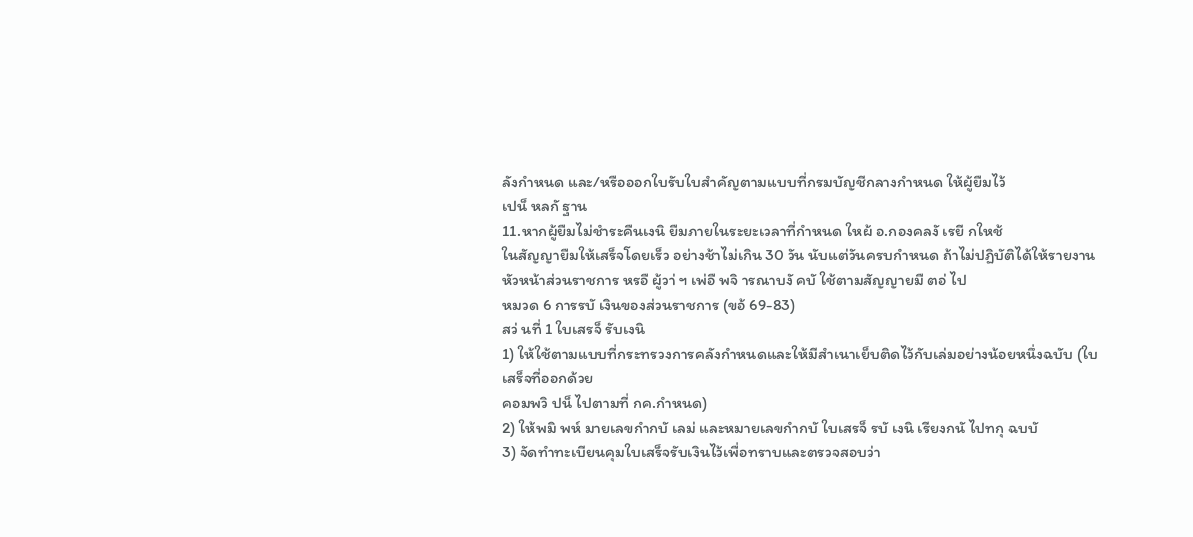ลังกำหนด และ/หรือออกใบรับใบสำคัญตามแบบที่กรมบัญชีกลางกำหนด ให้ผู้ยืมไว้
เปน็ หลกั ฐาน
11.หากผู้ยืมไม่ชำระคืนเงนิ ยืมภายในระยะเวลาที่กำหนด ใหผ้ อ.กองคลงั เรยี กใหช้
ในสัญญายืมให้เสร็จโดยเร็ว อย่างช้าไม่เกิน 30 วัน นับแต่วันครบกำหนด ถ้าไม่ปฏิบัติได้ให้รายงาน
หัวหน้าส่วนราชการ หรอื ผู้วา่ ฯ เพ่อื พจิ ารณาบงั คบั ใช้ตามสัญญายมื ตอ่ ไป
หมวด 6 การรบั เงินของส่วนราชการ (ขอ้ 69-83)
สว่ นที่ 1 ใบเสรจ็ รับเงนิ
1) ให้ใช้ตามแบบที่กระทรวงการคลังกำหนดและให้มีสำเนาเย็บติดไว้กับเล่มอย่างน้อยหนึ่งฉบับ (ใบเสร็จที่ออกด้วย
คอมพวิ ปน็ ไปตามที่ กค.กำหนด)
2) ให้พมิ พห์ มายเลขกำกบั เลม่ และหมายเลขกำกบั ใบเสรจ็ รบั เงนิ เรียงกนั ไปทกุ ฉบบั
3) จัดทำทะเบียนคุมใบเสร็จรับเงินไว้เพื่อทราบและตรวจสอบว่า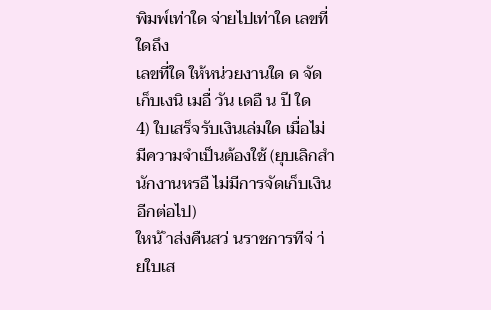พิมพ์เท่าใด จ่ายไปเท่าใด เลขที่ใดถึง
เลขที่ใด ให้หน่วยงานใด ด จัดเก็บเงนิ เมอื่ วัน เดอื น ปี ใด
4) ใบเสร็จรับเงินเล่มใด เมื่อไม่มีความจำเป็นต้องใช้ (ยุบเลิกสำนักงานหรอื ไม่มีการจัดเก็บเงินอีกต่อไป)
ใหน้ ำส่งคืนสว่ นราชการทีจ่ า่ ยใบเส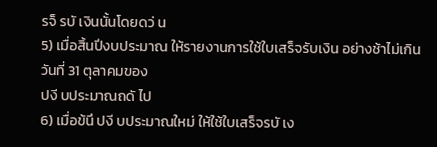รจ็ รบั เงินนั้นโดยดว่ น
5) เมื่อสิ้นปีงบประมาณ ให้รายงานการใช้ใบเสร็จรับเงิน อย่างช้าไม่เกินวันที่ 31 ตุลาคมของ
ปงี บประมาณถดั ไป
6) เมื่อข้นึ ปงี บประมาณใหม่ ให้ใช้ใบเสร็จรบั เง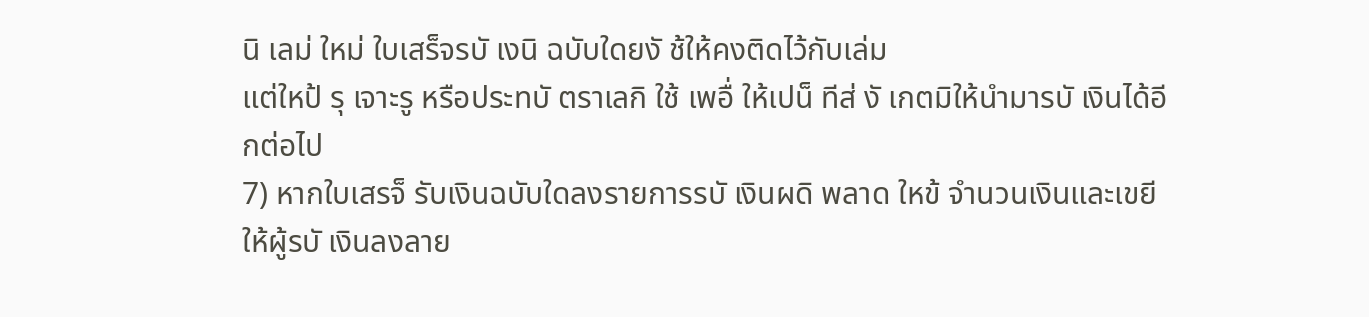นิ เลม่ ใหม่ ใบเสร็จรบั เงนิ ฉบับใดยงั ช้ให้คงติดไว้กับเล่ม
แต่ใหป้ รุ เจาะรู หรือประทบั ตราเลกิ ใช้ เพอื่ ให้เปน็ ทีส่ งั เกตมิให้นำมารบั เงินได้อีกต่อไป
7) หากใบเสรจ็ รับเงินฉบับใดลงรายการรบั เงินผดิ พลาด ใหข้ จำนวนเงินและเขยี
ให้ผู้รบั เงินลงลาย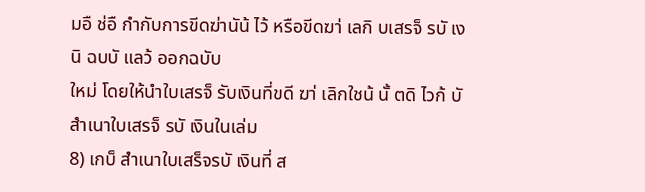มอื ช่อื กำกับการขีดฆ่านัน้ ไว้ หรือขีดฆา่ เลกิ บเสรจ็ รบั เงนิ ฉบบั แลว้ ออกฉบับ
ใหม่ โดยให้นำใบเสรจ็ รับเงินที่ขดี ฆา่ เลิกใชน้ นั้ ตดิ ไวก้ บั สำเนาใบเสรจ็ รบั เงินในเล่ม
8) เกบ็ สำเนาใบเสร็จรบั เงินที่ ส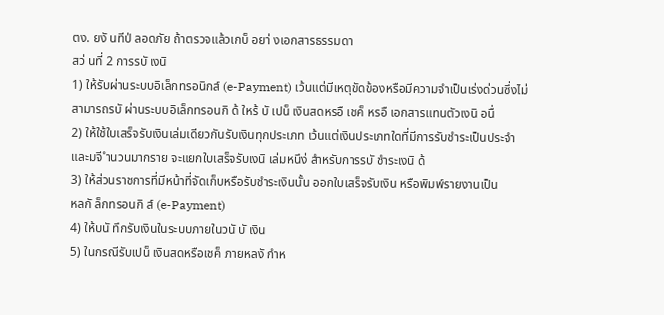ตง. ยงั นทีป่ ลอดภัย ถ้าตรวจแล้วเกบ็ อยา่ งเอกสารธรรมดา
สว่ นที่ 2 การรบั เงนิ
1) ให้รับผ่านระบบอิเล็กทรอนิกส์ (e-Payment) เว้นแต่มีเหตุขัดข้องหรือมีความจำเป็นเร่งด่วนซึ่งไม่
สามารถรบั ผ่านระบบอิเล็กทรอนกิ ด้ ใหร้ บั เปน็ เงินสดหรอื เชค็ หรอื เอกสารแทนตัวเงนิ อนื่
2) ให้ใช้ใบเสร็จรับเงินเล่มเดียวกันรับเงินทุกประเภท เว้นแต่เงินประเภทใดที่มีการรับชำระเป็นประจำ
และมจี ำนวนมากราย จะแยกใบเสร็จรับเงนิ เล่มหนึง่ สำหรับการรบั ชำระเงนิ ด้
3) ให้ส่วนราชการที่มีหน้าที่จัดเก็บหรือรับชำระเงินนั้น ออกใบเสร็จรับเงิน หรือพิมพ์รายงานเป็น
หลกั ล็กทรอนกิ ส์ (e-Payment)
4) ให้บนั ทึกรับเงินในระบบภายในวนั บั เงิน
5) ในกรณีรับเปน็ เงินสดหรือเชค็ ภายหลงั กำห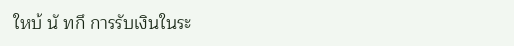ใหบ้ นั ทกึ การรับเงินในระ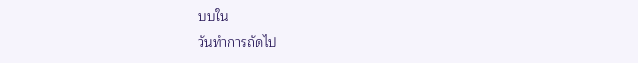บบใน
วันทำการถัดไป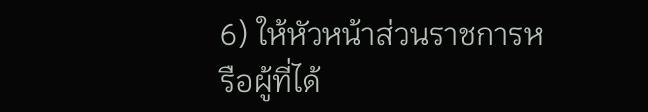6) ให้หัวหน้าส่วนราชการหรือผู้ที่ได้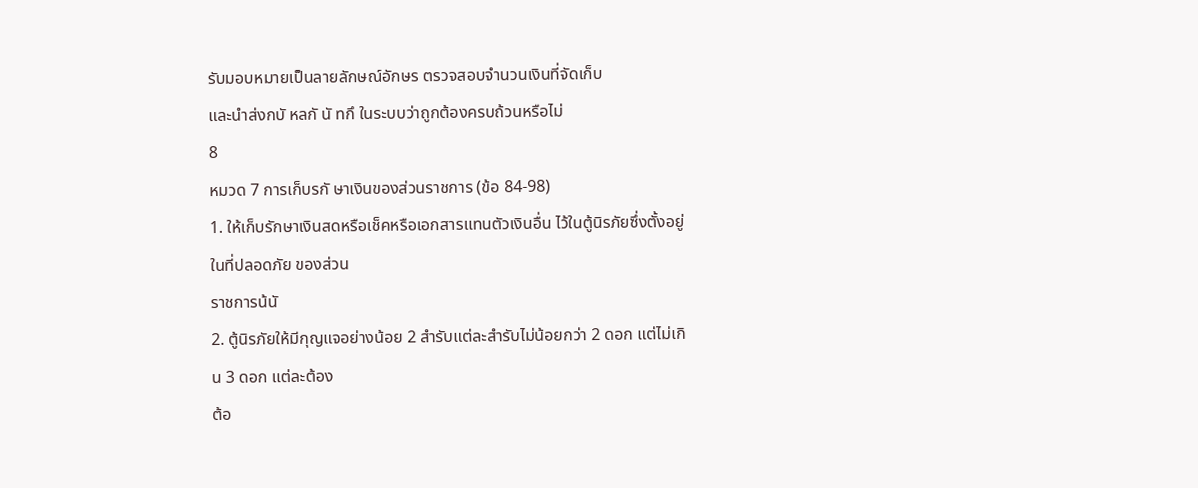รับมอบหมายเป็นลายลักษณ์อักษร ตรวจสอบจำนวนเงินที่จัดเก็บ
และนำส่งกบั หลกั นั ทกึ ในระบบว่าถูกต้องครบถ้วนหรือไม่
8
หมวด 7 การเก็บรกั ษาเงินของส่วนราชการ (ข้อ 84-98)
1. ให้เก็บรักษาเงินสดหรือเช็คหรือเอกสารแทนตัวเงินอื่น ไว้ในตู้นิรภัยซึ่งตั้งอยู่ในที่ปลอดภัย ของส่วน
ราชการน้นั
2. ตู้นิรภัยให้มีกุญแจอย่างน้อย 2 สำรับแต่ละสำรับไม่น้อยกว่า 2 ดอก แต่ไม่เกิน 3 ดอก แต่ละต้อง
ต้อ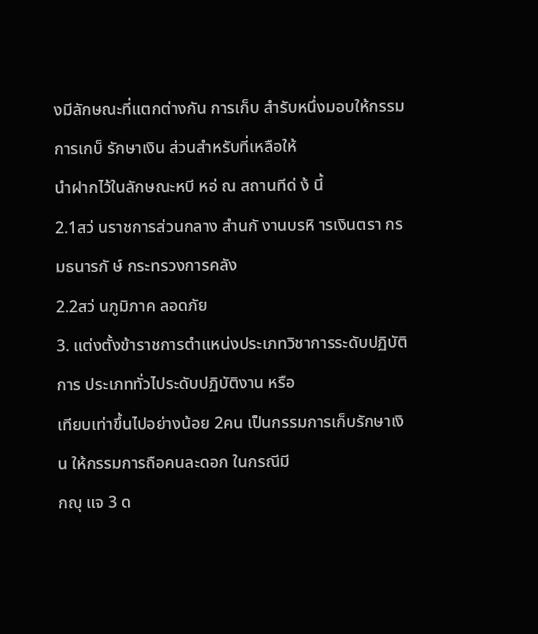งมีลักษณะที่แตกต่างกัน การเก็บ สำรับหนึ่งมอบให้กรรมการเกบ็ รักษาเงิน ส่วนสำหรับที่เหลือให้
นำฝากไว้ในลักษณะหบี หอ่ ณ สถานทีด่ ง้ นี้
2.1สว่ นราชการส่วนกลาง สำนกั งานบรหิ ารเงินตรา กรมธนารกั ษ์ กระทรวงการคลัง
2.2สว่ นภูมิภาค ลอดภัย
3. แต่งตั้งข้าราชการตำแหน่งประเภทวิชาการระดับปฏิบัติการ ประเภททั่วไประดับปฏิบัติงาน หรือ
เทียบเท่าขึ้นไปอย่างน้อย 2คน เป็นกรรมการเก็บรักษาเงิน ให้กรรมการถือคนละดอก ในกรณีมี
กญุ แจ 3 ด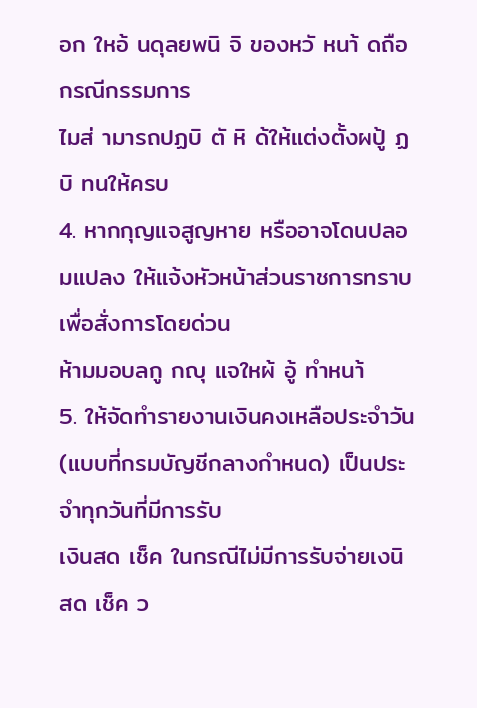อก ใหอ้ นดุลยพนิ จิ ของหวั หนา้ ดถือ กรณีกรรมการ
ไมส่ ามารถปฏบิ ตั หิ ด้ให้แต่งตั้งผปู้ ฏบิ ทนให้ครบ
4. หากกุญแจสูญหาย หรืออาจโดนปลอมแปลง ให้แจ้งหัวหน้าส่วนราชการทราบเพื่อสั่งการโดยด่วน
ห้ามมอบลกู กญุ แจใหผ้ อู้ ทำหนา้
5. ให้จัดทำรายงานเงินคงเหลือประจำวัน (แบบที่กรมบัญชีกลางกำหนด) เป็นประจำทุกวันที่มีการรับ
เงินสด เช็ค ในกรณีไม่มีการรับจ่ายเงนิ สด เช็ค ว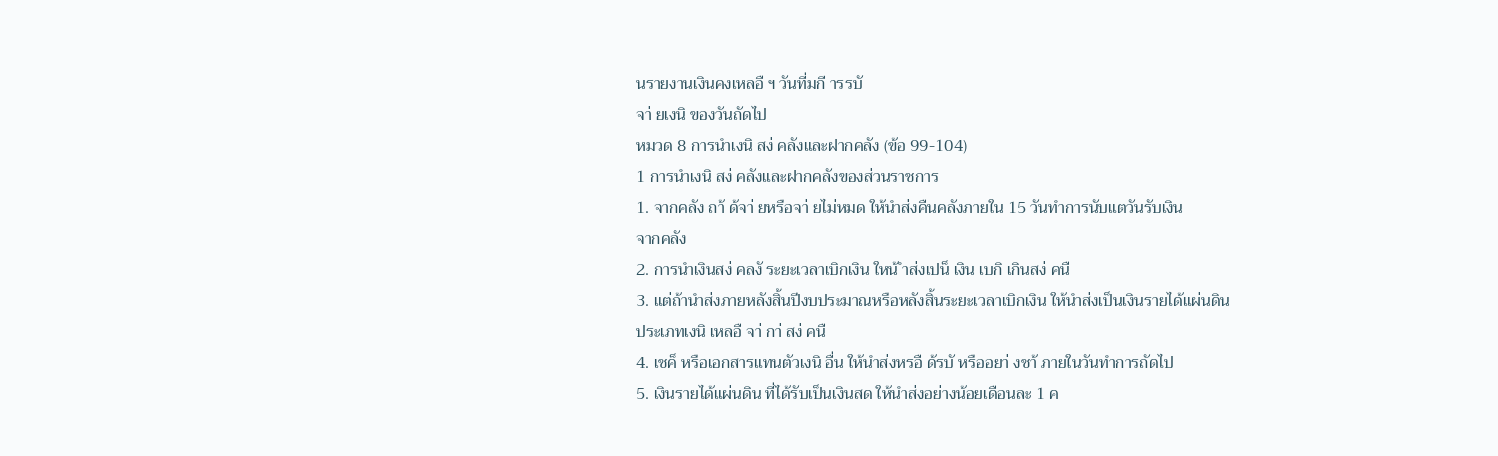นรายงานเงินคงเหลอื ฯ วันที่มกี ารรบั
จา่ ยเงนิ ของวันถัดไป
หมวด 8 การนำเงนิ สง่ คลังและฝากคลัง (ข้อ 99-104)
1 การนำเงนิ สง่ คลังและฝากคลังของส่วนราชการ
1. จากคลัง ถา้ ด้จา่ ยหรือจา่ ยไม่หมด ให้นำส่งคืนคลังภายใน 15 วันทำการนับแตวันรับเงิน
จากคลัง
2. การนำเงินสง่ คลงั ระยะเวลาเบิกเงิน ใหน้ ำส่งเปน็ เงิน เบกิ เกินสง่ คนื
3. แต่ถ้านำส่งภายหลังสิ้นปีงบประมาณหรือหลังสิ้นระยะเวลาเบิกเงิน ให้นำส่งเป็นเงินรายได้แผ่นดิน
ประเภทเงนิ เหลอื จา่ กา่ สง่ คนื
4. เชค็ หรือเอกสารแทนตัวเงนิ อื่น ให้นำส่งหรอื ด้รบั หรืออยา่ งชา้ ภายในวันทำการถัดไป
5. เงินรายได้แผ่นดิน ที่ได้รับเป็นเงินสด ให้นำส่งอย่างน้อยเดือนละ 1 ค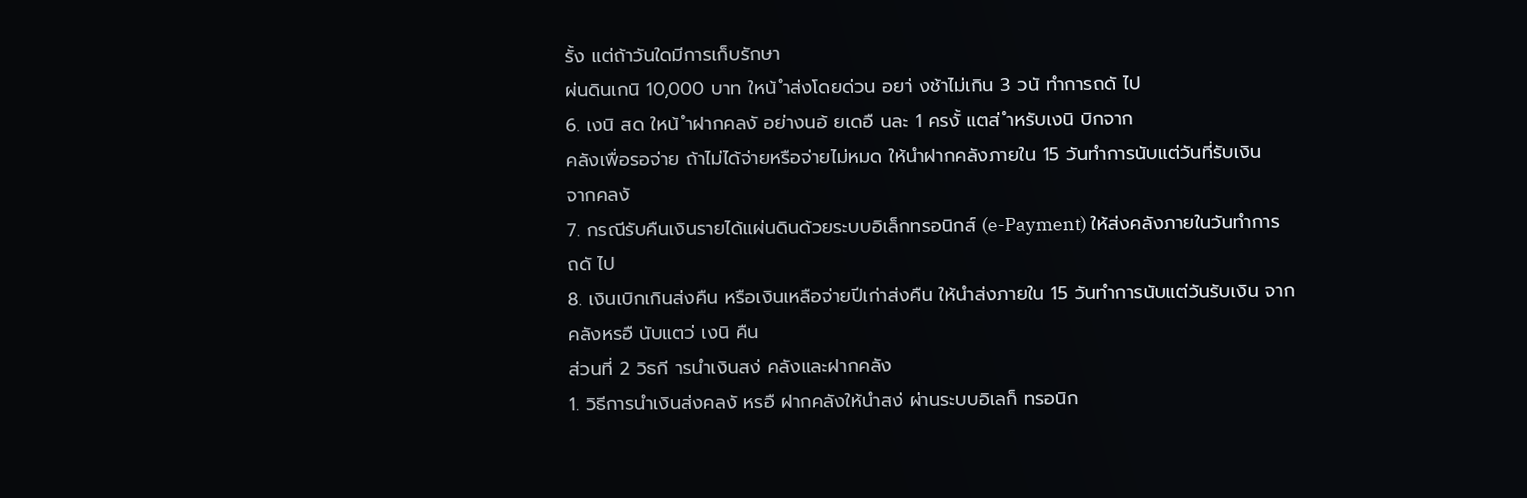รั้ง แต่ถ้าวันใดมีการเก็บรักษา
ผ่นดินเกนิ 10,000 บาท ใหน้ ำส่งโดยด่วน อยา่ งช้าไม่เกิน 3 วนั ทำการถดั ไป
6. เงนิ สด ใหน้ ำฝากคลงั อย่างนอ้ ยเดอื นละ 1 ครงั้ แตส่ ำหรับเงนิ บิกจาก
คลังเพื่อรอจ่าย ถ้าไม่ได้จ่ายหรือจ่ายไม่หมด ให้นำฝากคลังภายใน 15 วันทำการนับแต่วันที่รับเงิน
จากคลงั
7. กรณีรับคืนเงินรายได้แผ่นดินด้วยระบบอิเล็กทรอนิกส์ (e-Payment) ให้ส่งคลังภายในวันทำการ
ถดั ไป
8. เงินเบิกเกินส่งคืน หรือเงินเหลือจ่ายปีเก่าส่งคืน ให้นำส่งภายใน 15 วันทำการนับแต่วันรับเงิน จาก
คลังหรอื นับแตว่ เงนิ คืน
ส่วนที่ 2 วิธกี ารนำเงินสง่ คลังและฝากคลัง
1. วิธีการนำเงินส่งคลงั หรอื ฝากคลังให้นำสง่ ผ่านระบบอิเลก็ ทรอนิก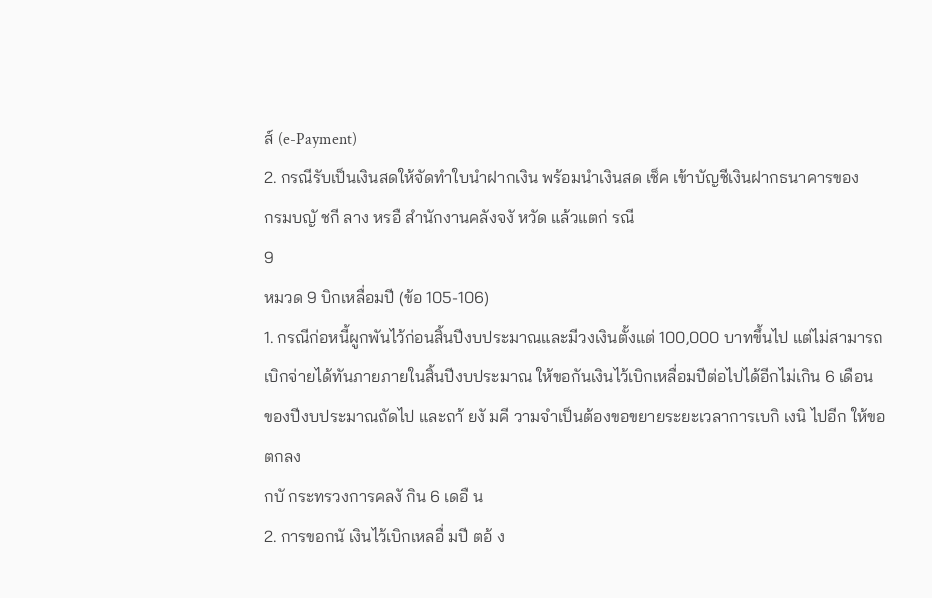ส์ (e-Payment)
2. กรณีรับเป็นเงินสดให้จัดทำใบนำฝากเงิน พร้อมนำเงินสด เช็ค เข้าบัญชีเงินฝากธนาคารของ
กรมบญั ชกี ลาง หรอื สำนักงานคลังจงั หวัด แล้วแตก่ รณี
9
หมวด 9 บิกเหลื่อมปี (ข้อ 105-106)
1. กรณีก่อหนี้ผูกพันไว้ก่อนสิ้นปีงบประมาณและมีวงเงินตั้งแต่ 100,000 บาทขึ้นไป แต่ไม่สามารถ
เบิกจ่ายได้ทันภายภายในสิ้นปีงบประมาณ ให้ขอกันเงินไว้เบิกเหลื่อมปีต่อไปได้อีกไม่เกิน 6 เดือน
ของปีงบประมาณถัดไป และถา้ ยงั มคี วามจำเป็นต้องขอขยายระยะเวลาการเบกิ เงนิ ไปอีก ให้ขอตกลง
กบั กระทรวงการคลงั กิน 6 เดอื น
2. การขอกนั เงินไว้เบิกเหลอื่ มปี ตอ้ ง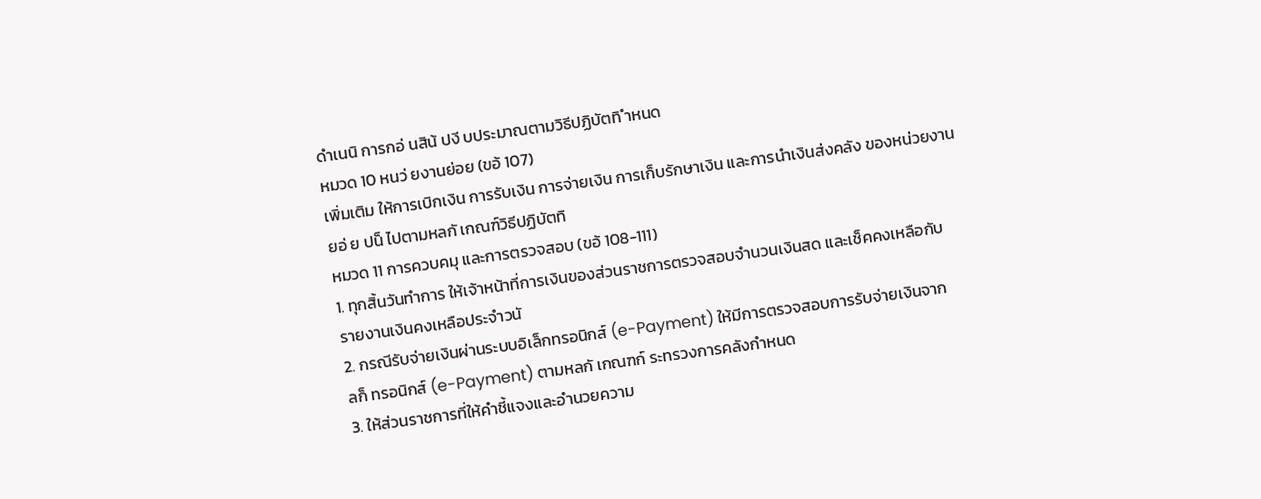ดำเนนิ การกอ่ นสิน้ ปงี บประมาณตามวิธีปฏิบัตทิ ำหนด
หมวด 10 หนว่ ยงานย่อย (ขอ้ 107)
เพิ่มเติม ให้การเบิกเงิน การรับเงิน การจ่ายเงิน การเก็บรักษาเงิน และการนำเงินส่งคลัง ของหน่วยงาน
ยอ่ ย ปน็ ไปตามหลกั เกณฑ์วิธีปฏิบัตทิ
หมวด 11 การควบคมุ และการตรวจสอบ (ขอ้ 108-111)
1. ทุกสิ้นวันทำการ ให้เจ้าหน้าที่การเงินของส่วนราชการตรวจสอบจำนวนเงินสด และเช็คคงเหลือกับ
รายงานเงินคงเหลือประจำวนั
2. กรณีรับจ่ายเงินผ่านระบบอิเล็กทรอนิกส์ (e-Payment) ให้มีการตรวจสอบการรับจ่ายเงินจาก
ลก็ ทรอนิกส์ (e-Payment) ตามหลกั เกณฑก์ ระทรวงการคลังกำหนด
3. ให้ส่วนราชการที่ให้คำชี้แจงและอำนวยความ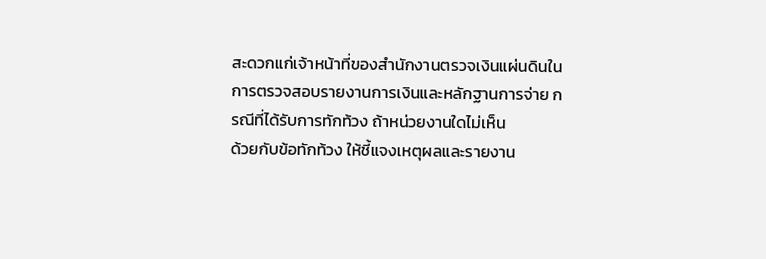สะดวกแก่เจ้าหน้าที่ของสำนักงานตรวจเงินแผ่นดินใน
การตรวจสอบรายงานการเงินและหลักฐานการจ่าย กรณีที่ได้รับการทักท้วง ถ้าหน่วยงานใดไม่เห็น
ด้วยกับข้อทักท้วง ให้ชี้แจงเหตุผลและรายงาน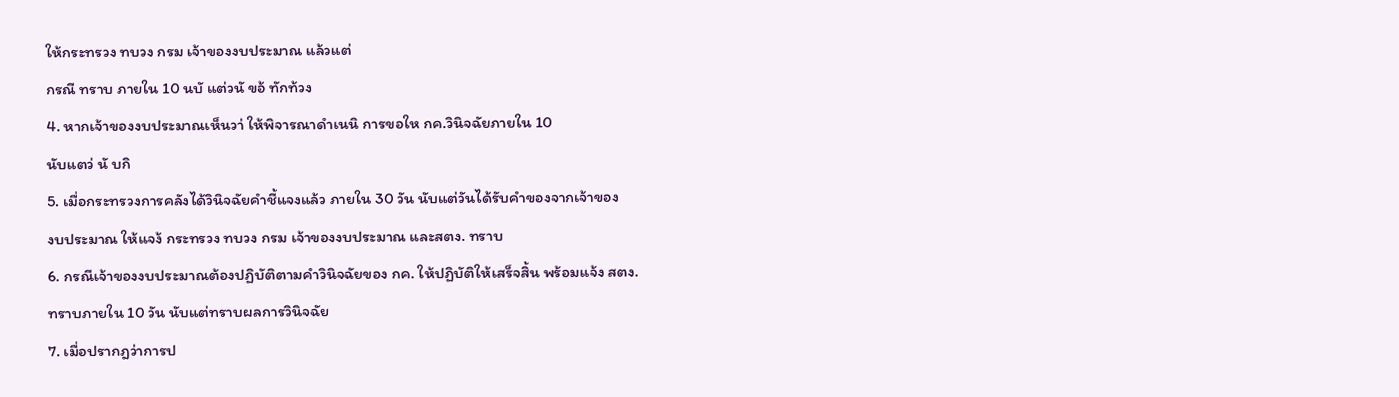ให้กระทรวง ทบวง กรม เจ้าของงบประมาณ แล้วแต่
กรณี ทราบ ภายใน 10 นบั แต่วนั ขอ้ ทักท้วง
4. หากเจ้าของงบประมาณเห็นวา่ ให้พิจารณาดำเนนิ การขอให กค.วินิจฉัยภายใน 10
นับแตว่ นั บกิ
5. เมื่อกระทรวงการคลังได้วินิจฉัยคำชี้แจงแล้ว ภายใน 30 วัน นับแต่วันได้รับคำของจากเจ้าของ
งบประมาณ ให้แจง้ กระทรวง ทบวง กรม เจ้าของงบประมาณ และสตง. ทราบ
6. กรณีเจ้าของงบประมาณต้องปฏิบัติตามคำวินิจฉัยของ กค. ให้ปฏิบัติให้เสร็จสิ้น พร้อมแจ้ง สตง.
ทราบภายใน 10 วัน นับแต่ทราบผลการวินิจฉัย
7. เมื่อปรากฎว่าการป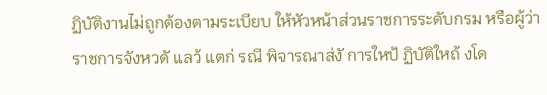ฏิบัติงานไม่ถูกต้องตามระเบียบ ให้หัวหน้าส่วนราชการระดับกรม หรือผู้ว่า
ราชการจังหวดั แลว้ แตก่ รณี พิจารณาส่งั การใหป้ ฏิบัติใหถ้ งโด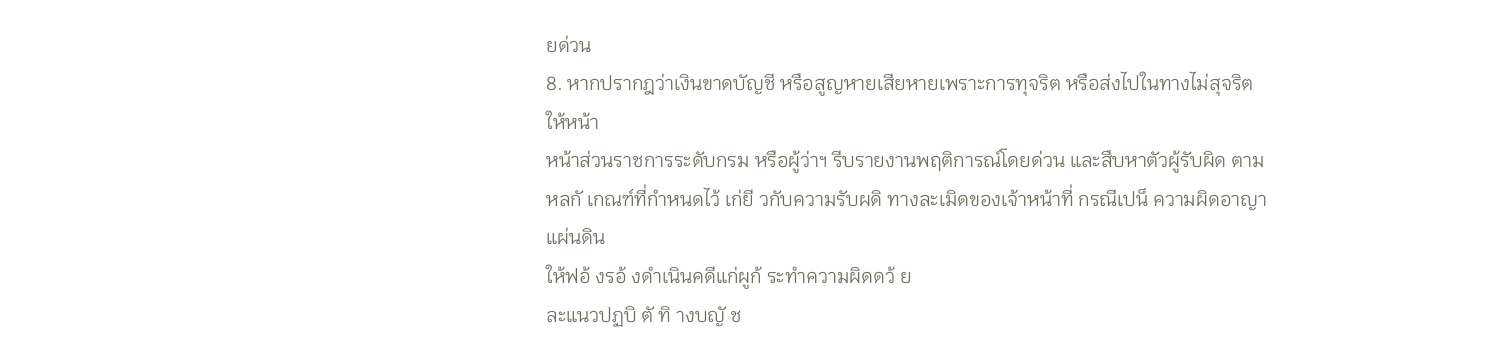ยด่วน
8. หากปรากฎว่าเงินขาดบัญชี หรือสูญหายเสียหายเพราะการทุจริต หรือส่งไปในทางไม่สุจริต ให้หน้า
หน้าส่วนราชการระดับกรม หรือผู้ว่าฯ รีบรายงานพฤติการณ์โดยด่วน และสืบหาตัวผู้รับผิด ตาม
หลกั เกณฑ์ที่กำหนดไว้ เก่ยี วกับความรับผดิ ทางละเมิดของเจ้าหน้าที่ กรณีเปน็ ความผิดอาญาแผ่นดิน
ให้ฟอ้ งรอ้ งดำเนินคดีแก่ผูก้ ระทำความผิดดว้ ย
ละแนวปฏบิ ตั ทิ างบญั ช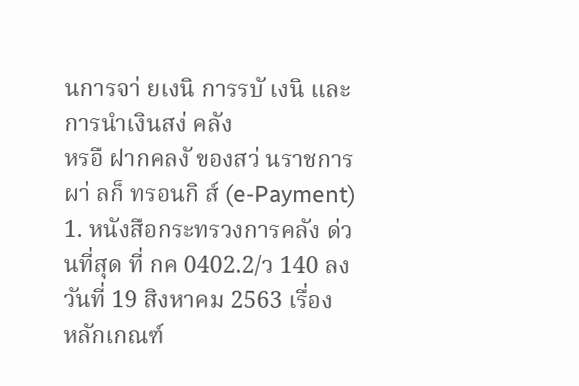นการจา่ ยเงนิ การรบั เงนิ และการนำเงินสง่ คลัง
หรอื ฝากคลงั ของสว่ นราชการผา่ ลก็ ทรอนกิ ส์ (e-Payment)
1. หนังสือกระทรวงการคลัง ด่วนที่สุด ที่ กค 0402.2/ว 140 ลงวันที่ 19 สิงหาคม 2563 เรื่อง
หลักเกณฑ์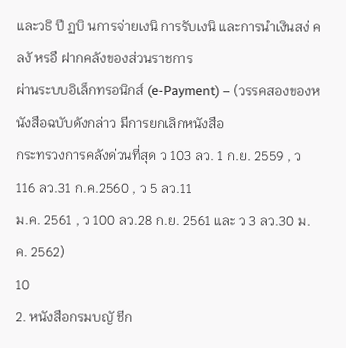และวธิ ปี ฏบิ นการจ่ายเงนิ การรับเงนิ และการนำเงินสง่ คลงั หรอื ฝากคลังของส่วนราชการ
ผ่านระบบอิเล็กทรอนิกส์ (e-Payment) – (วรรคสองของหนังสือฉบับดังกล่าว มีการยกเลิกหนังสือ
กระทรวงการคลังด่วนที่สุด ว 103 ลว. 1 ก.ย. 2559 , ว 116 ลว.31 ก.ค.2560 , ว 5 ลว.11
ม.ค. 2561 , ว 100 ลว.28 ก.ย. 2561 และ ว 3 ลว.30 ม.ค. 2562)
10
2. หนังสือกรมบญั ชีก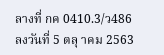ลางที่ กค 0410.3/ว486 ลงวันที่ 5 ตลุ าคม 2563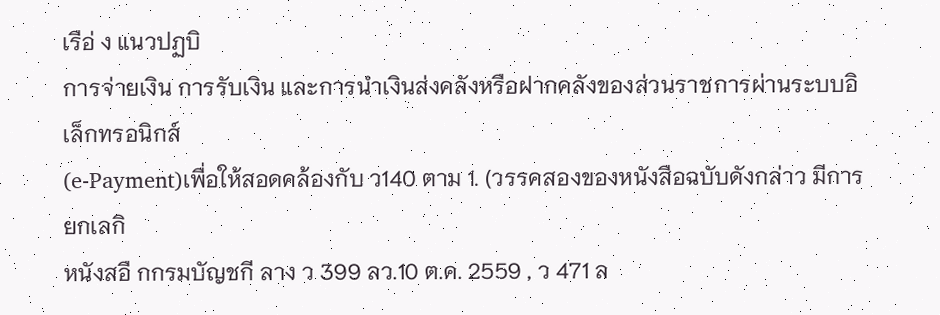เรือ่ ง แนวปฏบิ
การจ่ายเงิน การรับเงิน และการนำเงินส่งคลังหรือฝากคลังของส่วนราชการผ่านระบบอิเล็กทรอนิกส์
(e-Payment)เพื่อให้สอดคล้องกับ ว140 ตาม 1. (วรรคสองของหนังสือฉบับดังกล่าว มีการยกเลกิ
หนังสอื กกรมบัญชกี ลาง ว 399 ลว.10 ต.ค. 2559 , ว 471 ล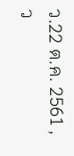ว.22 ต.ค. 2561 , ว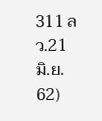311 ลว.21
มิ.ย. 62)